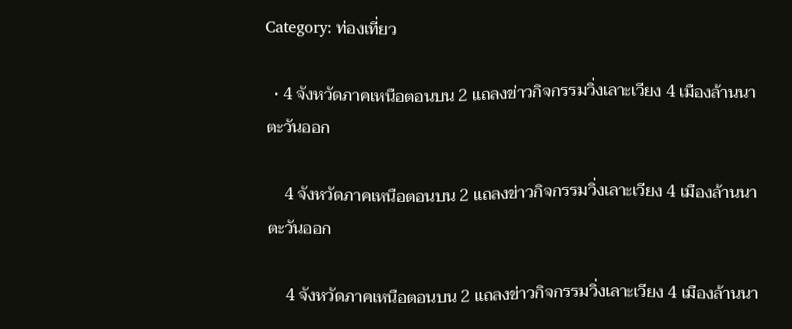Category: ท่องเที่ยว

  • 4 จังหวัดภาคเหนือตอนบน 2 แถลงข่าวกิจกรรมวิ่งเลาะเวียง 4 เมืองล้านนาตะวันออก

    4 จังหวัดภาคเหนือตอนบน 2 แถลงข่าวกิจกรรมวิ่งเลาะเวียง 4 เมืองล้านนาตะวันออก

    4 จังหวัดภาคเหนือตอนบน 2 แถลงข่าวกิจกรรมวิ่งเลาะเวียง 4 เมืองล้านนา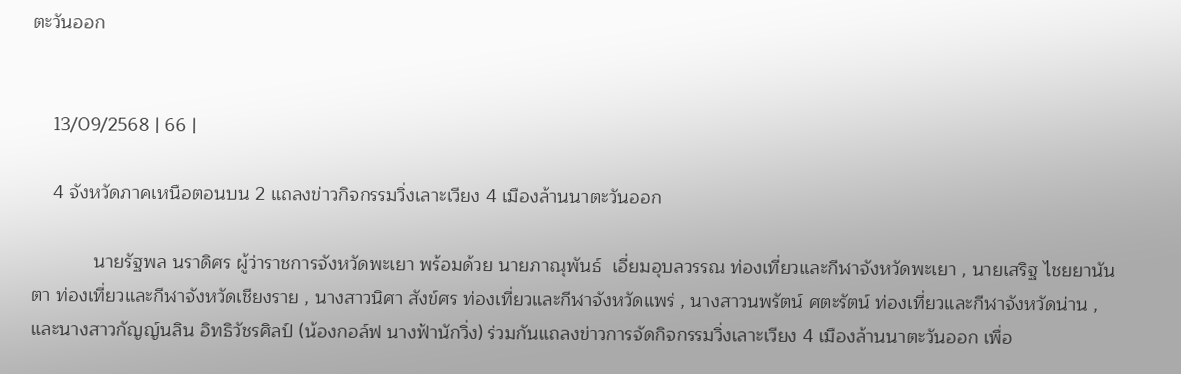ตะวันออก


    13/09/2568 | 66 |

    4 จังหวัดภาคเหนือตอนบน 2 แถลงข่าวกิจกรรมวิ่งเลาะเวียง 4 เมืองล้านนาตะวันออก

            นายรัฐพล นราดิศร ผู้ว่าราชการจังหวัดพะเยา พร้อมด้วย นายภาณุพันธ์  เอี่ยมอุบลวรรณ ท่องเที่ยวและกีฬาจังหวัดพะเยา , นายเสริฐ ไชยยานันตา ท่องเที่ยวและกีฬาจังหวัดเชียงราย , นางสาวนิศา สังข์ศร ท่องเที่ยวและกีฬาจังหวัดแพร่ , นางสาวนพรัตน์ ศตะรัตน์ ท่องเที่ยวและกีฬาจังหวัดน่าน , และนางสาวกัญญ์นลิน อิทธิวัชรศิลป์ (น้องกอล์ฟ นางฟ้านักวิ่ง) ร่วมกันแถลงข่าวการจัดกิจกรรมวิ่งเลาะเวียง 4 เมืองล้านนาตะวันออก เพื่อ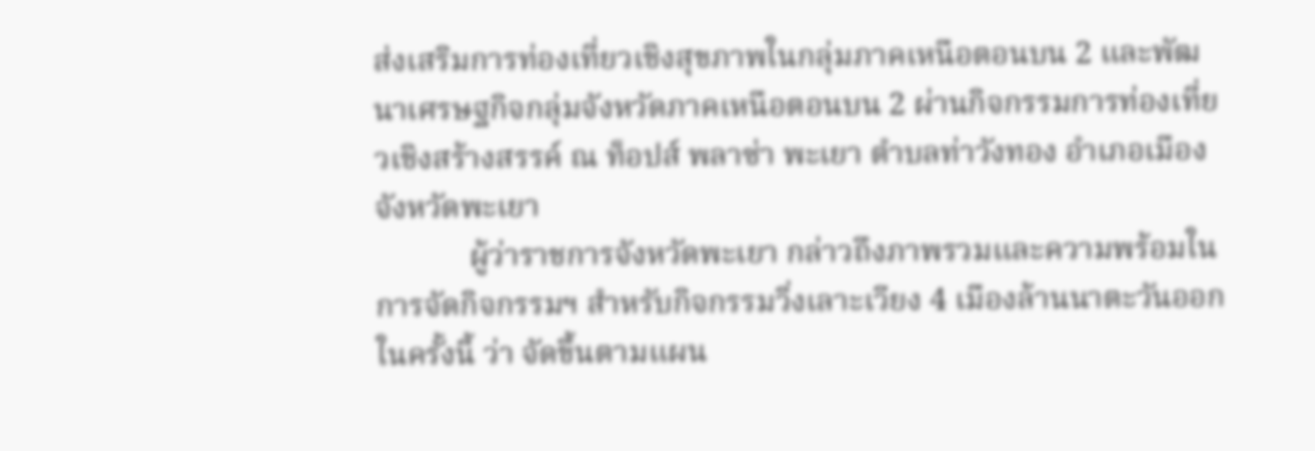ส่งเสริมการท่องเที่ยวเชิงสุขภาพในกลุ่มภาคเหนือตอนบน 2 และพัฒนาเศรษฐกิจกลุ่มจังหวัดภาคเหนือตอนบน 2 ผ่านกิจกรรมการท่องเที่ยวเชิงสร้างสรรค์ ณ ท็อปส์ พลาซ่า พะเยา ตำบลท่าวังทอง อำเภอเมือง จังหวัดพะเยา
            ผู้ว่าราชการจังหวัดพะเยา กล่าวถึงภาพรวมและความพร้อมในการจัดกิจกรรมฯ สำหรับกิจกรรมวิ่งเลาะเวียง 4 เมืองล้านนาตะวันออกในครั้งนี้ ว่า จัดขึ้นตามแผน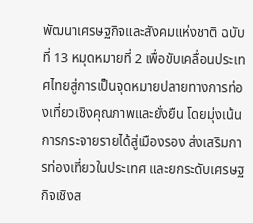พัฒนาเศรษฐกิจและสังคมแห่งชาติ ฉบับที่ 13 หมุดหมายที่ 2 เพื่อขับเคลื่อนประเทศไทยสู่การเป็นจุดหมายปลายทางการท่องเที่ยวเชิงคุณภาพและยั่งยืน โดยมุ่งเน้นการกระจายรายได้สู่เมืองรอง ส่งเสริมการท่องเที่ยวในประเทศ และยกระดับเศรษฐกิจเชิงส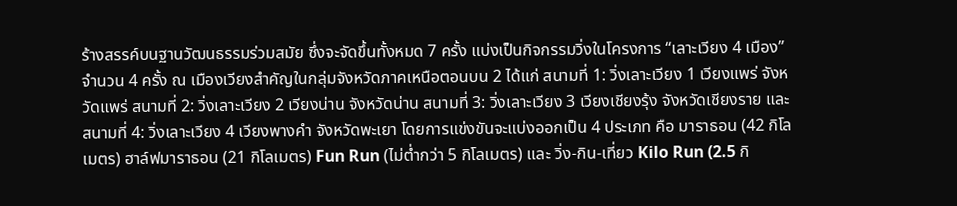ร้างสรรค์บนฐานวัฒนธรรมร่วมสมัย ซึ่งจะจัดขึ้นทั้งหมด 7 ครั้ง แบ่งเป็นกิจกรรมวิ่งในโครงการ “เลาะเวียง 4 เมือง” จำนวน 4 ครั้ง ณ เมืองเวียงสำคัญในกลุ่มจังหวัดภาคเหนือตอนบน 2 ได้แก่ สนามที่ 1: วิ่งเลาะเวียง 1 เวียงแพร่ จังหวัดแพร่ สนามที่ 2: วิ่งเลาะเวียง 2 เวียงน่าน จังหวัดน่าน สนามที่ 3: วิ่งเลาะเวียง 3 เวียงเชียงรุ้ง จังหวัดเชียงราย และสนามที่ 4: วิ่งเลาะเวียง 4 เวียงพางคำ จังหวัดพะเยา โดยการแข่งขันจะแบ่งออกเป็น 4 ประเภท คือ มาราธอน (42 กิโลเมตร) ฮาล์ฟมาราธอน (21 กิโลเมตร) Fun Run (ไม่ต่ำกว่า 5 กิโลเมตร) และ วิ่ง-กิน-เที่ยว Kilo Run (2.5 กิ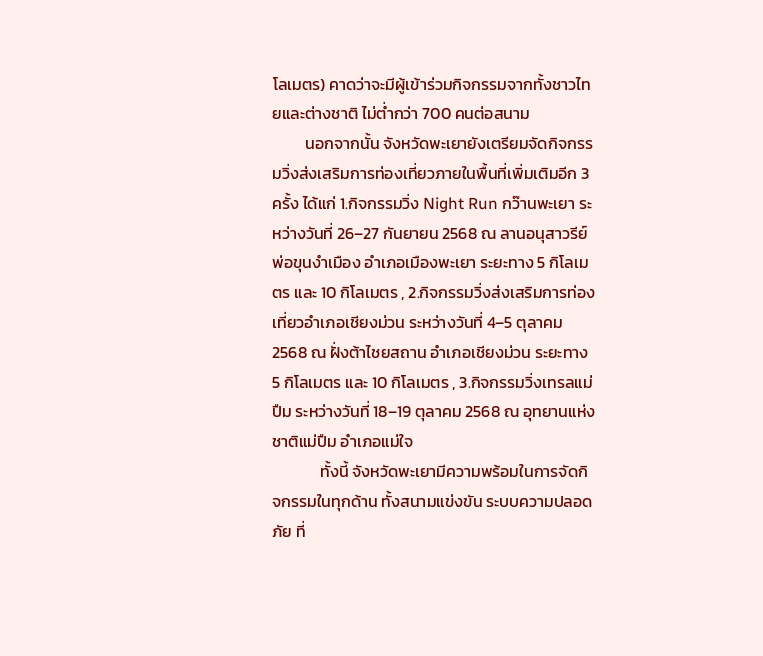โลเมตร) คาดว่าจะมีผู้เข้าร่วมกิจกรรมจากทั้งชาวไทยและต่างชาติ ไม่ต่ำกว่า 700 คนต่อสนาม
         นอกจากนั้น จังหวัดพะเยายังเตรียมจัดกิจกรรมวิ่งส่งเสริมการท่องเที่ยวภายในพื้นที่เพิ่มเติมอีก 3 ครั้ง ได้แก่ 1.กิจกรรมวิ่ง Night Run กว๊านพะเยา ระหว่างวันที่ 26–27 กันยายน 2568 ณ ลานอนุสาวรีย์พ่อขุนงำเมือง อำเภอเมืองพะเยา ระยะทาง 5 กิโลเมตร และ 10 กิโลเมตร , 2.กิจกรรมวิ่งส่งเสริมการท่องเที่ยวอำเภอเชียงม่วน ระหว่างวันที่ 4–5 ตุลาคม 2568 ณ ฝั่งต้าไชยสถาน อำเภอเชียงม่วน ระยะทาง 5 กิโลเมตร และ 10 กิโลเมตร , 3.กิจกรรมวิ่งเทรลแม่ปืม ระหว่างวันที่ 18–19 ตุลาคม 2568 ณ อุทยานแห่งชาติแม่ปืม อำเภอแม่ใจ
             ทั้งนี้ จังหวัดพะเยามีความพร้อมในการจัดกิจกรรมในทุกด้าน ทั้งสนามแข่งขัน ระบบความปลอดภัย ที่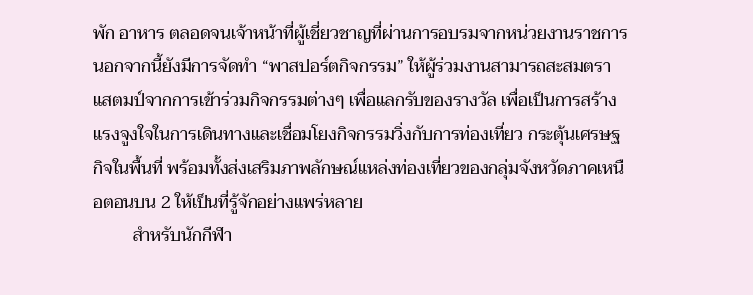พัก อาหาร ตลอดจนเจ้าหน้าที่ผู้เชี่ยวชาญที่ผ่านการอบรมจากหน่วยงานราชการ นอกจากนี้ยังมีการจัดทำ “พาสปอร์ตกิจกรรม” ให้ผู้ร่วมงานสามารถสะสมตราแสตมป์จากการเข้าร่วมกิจกรรมต่างๆ เพื่อแลกรับของรางวัล เพื่อเป็นการสร้างแรงจูงใจในการเดินทางและเชื่อมโยงกิจกรรมวิ่งกับการท่องเที่ยว กระตุ้นเศรษฐกิจในพื้นที่ พร้อมทั้งส่งเสริมภาพลักษณ์แหล่งท่องเที่ยวของกลุ่มจังหวัดภาคเหนือตอนบน 2 ให้เป็นที่รู้จักอย่างแพร่หลาย
         สำหรับนักกีฬา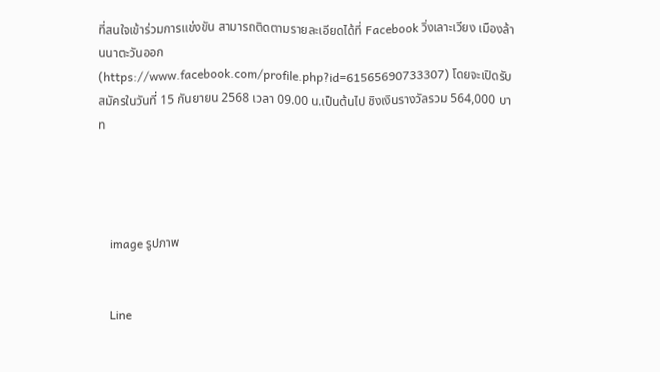ที่สนใจเข้าร่วมการแข่งขัน สามารถติดตามรายละเอียดได้ที่ Facebook วิ่งเลาะเวียง เมืองล้านนาตะวันออก (https://www.facebook.com/profile.php?id=61565690733307) โดยจะเปิดรับสมัครในวันที่ 15 กันยายน 2568 เวลา 09.00 น.เป็นต้นไป ชิงเงินรางวัลรวม 564,000 บาท




    image รูปภาพ


    Line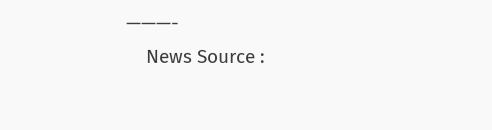———-
    News Source :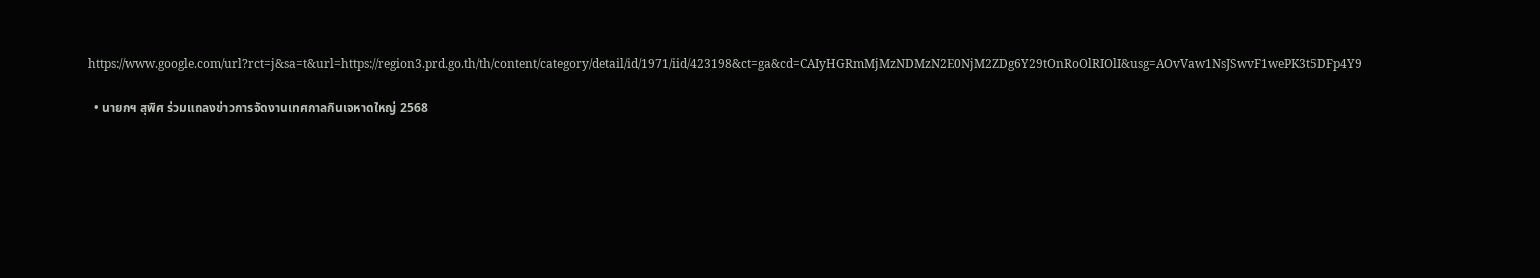https://www.google.com/url?rct=j&sa=t&url=https://region3.prd.go.th/th/content/category/detail/id/1971/iid/423198&ct=ga&cd=CAIyHGRmMjMzNDMzN2E0NjM2ZDg6Y29tOnRoOlRIOlI&usg=AOvVaw1NsJSwvF1wePK3t5DFp4Y9

  • นายกฯ สุพิศ ร่วมแถลงข่าวการจัดงานเทศกาลกินเจหาดใหญ่ 2568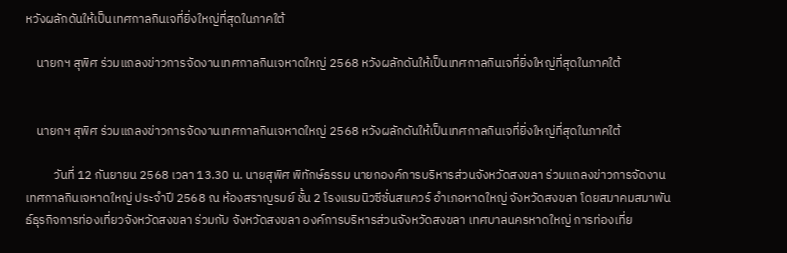หวังผลักดันให้เป็นเทศกาลกินเจที่ยิ่งใหญ่ที่สุดในภาคใต้

    นายกฯ สุพิศ ร่วมแถลงข่าวการจัดงานเทศกาลกินเจหาดใหญ่ 2568 หวังผลักดันให้เป็นเทศกาลกินเจที่ยิ่งใหญ่ที่สุดในภาคใต้


    นายกฯ สุพิศ ร่วมแถลงข่าวการจัดงานเทศกาลกินเจหาดใหญ่ 2568 หวังผลักดันให้เป็นเทศกาลกินเจที่ยิ่งใหญ่ที่สุดในภาคใต้

          วันที่ 12 กันยายน 2568 เวลา 13.30 น. นายสุพิศ พิทักษ์ธรรม นายกองค์การบริหารส่วนจังหวัดสงขลา ร่วมแถลงข่าวการจัดงานเทศกาลกินเจหาดใหญ่ ประจำปี 2568 ณ ห้องสราญรมย์ ชั้น 2 โรงแรมนิวซีซั่นสแควร์ อำเภอหาดใหญ่ จังหวัดสงขลา โดยสมาคมสมาพันธ์ธุรกิจการท่องเที่ยวจังหวัดสงขลา ร่วมกับ จังหวัดสงขลา องค์การบริหารส่วนจังหวัดสงขลา เทศบาลนครหาดใหญ่ การท่องเที่ย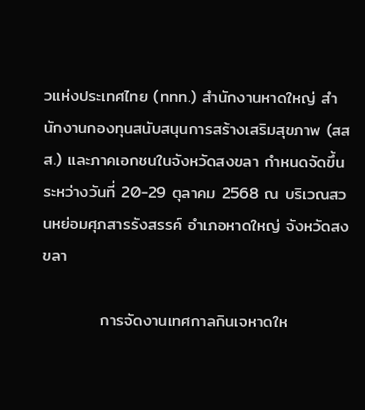วแห่งประเทศไทย (ททท.) สำนักงานหาดใหญ่ สำนักงานกองทุนสนับสนุนการสร้างเสริมสุขภาพ (สสส.) และภาคเอกชนในจังหวัดสงขลา กำหนดจัดขึ้นระหว่างวันที่ 20-29 ตุลาคม 2568 ณ บริเวณสวนหย่อมศุภสารรังสรรค์ อำเภอหาดใหญ่ จังหวัดสงขลา

          การจัดงานเทศกาลกินเจหาดให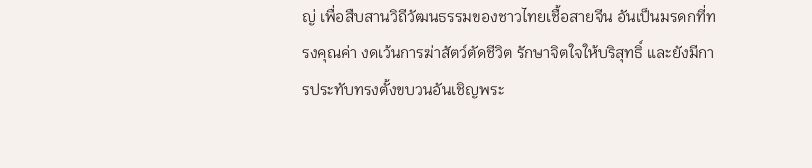ญ่ เพื่อสืบสานวิถีวัฒนธรรมของชาวไทยเชื้อสายจีน อันเป็นมรดกที่ทรงคุณค่า งดเว้นการฆ่าสัตว์ตัดชีวิต รักษาจิตใจให้บริสุทธิ์ และยังมีการประทับทรงตั้งขบวนอันเชิญพระ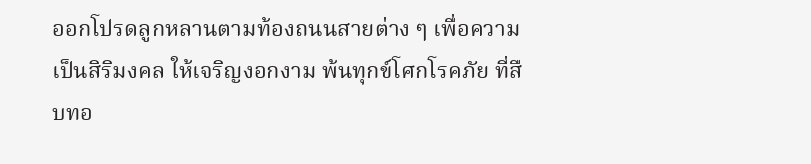ออกโปรดลูกหลานตามท้องถนนสายต่าง ๆ เพื่อความเป็นสิริมงคล ให้เจริญงอกงาม พ้นทุกข์โศกโรคภัย ที่สืบทอ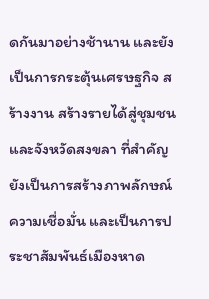ดกันมาอย่างช้านาน และยังเป็นการกระตุ้นเศรษฐกิจ สร้างงาน สร้างรายได้สู่ชุมชนและจังหวัดสงขลา ที่สำคัญยังเป็นการสร้างภาพลักษณ์ความเชื่อมั่น และเป็นการประชาสัมพันธ์เมืองหาด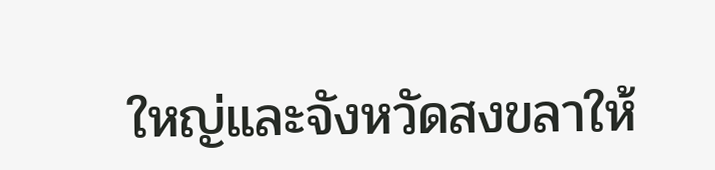ใหญ่และจังหวัดสงขลาให้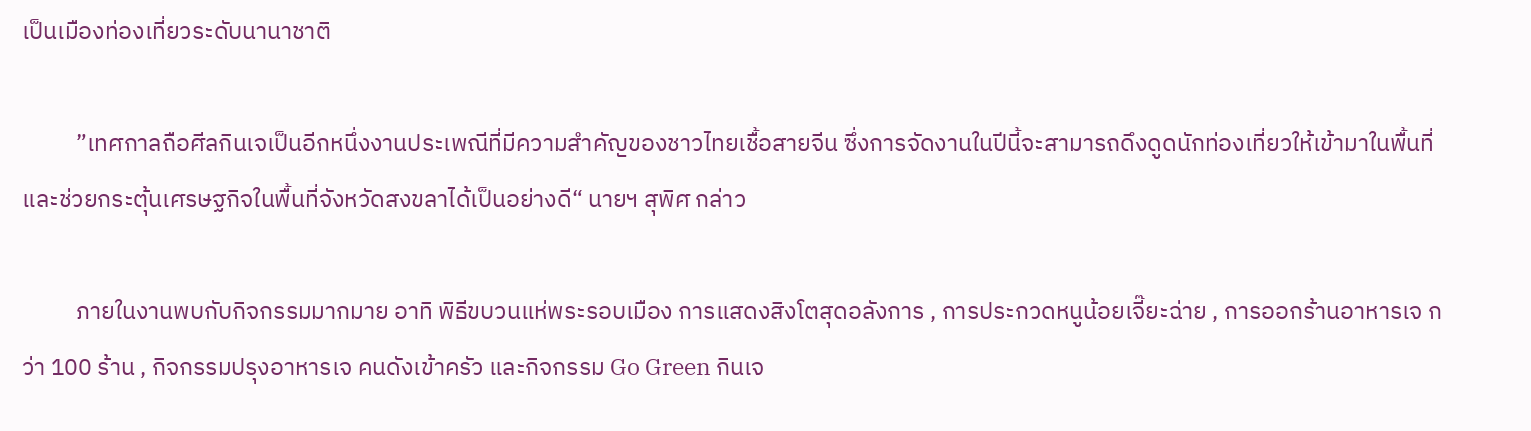เป็นเมืองท่องเที่ยวระดับนานาชาติ

          ”เทศกาลถือศีลกินเจเป็นอีกหนึ่งงานประเพณีที่มีความสำคัญของชาวไทยเชื้อสายจีน ซึ่งการจัดงานในปีนี้จะสามารถดึงดูดนักท่องเที่ยวให้เข้ามาในพื้นที่ และช่วยกระตุ้นเศรษฐกิจในพื้นที่จังหวัดสงขลาได้เป็นอย่างดี“ นายฯ สุพิศ กล่าว

          ภายในงานพบกับกิจกรรมมากมาย อาทิ พิธีขบวนแห่พระรอบเมือง การแสดงสิงโตสุดอลังการ , การประกวดหนูน้อยเจี๊ยะฉ่าย , การออกร้านอาหารเจ กว่า 100 ร้าน , กิจกรรมปรุงอาหารเจ คนดังเข้าครัว และกิจกรรม Go Green กินเจ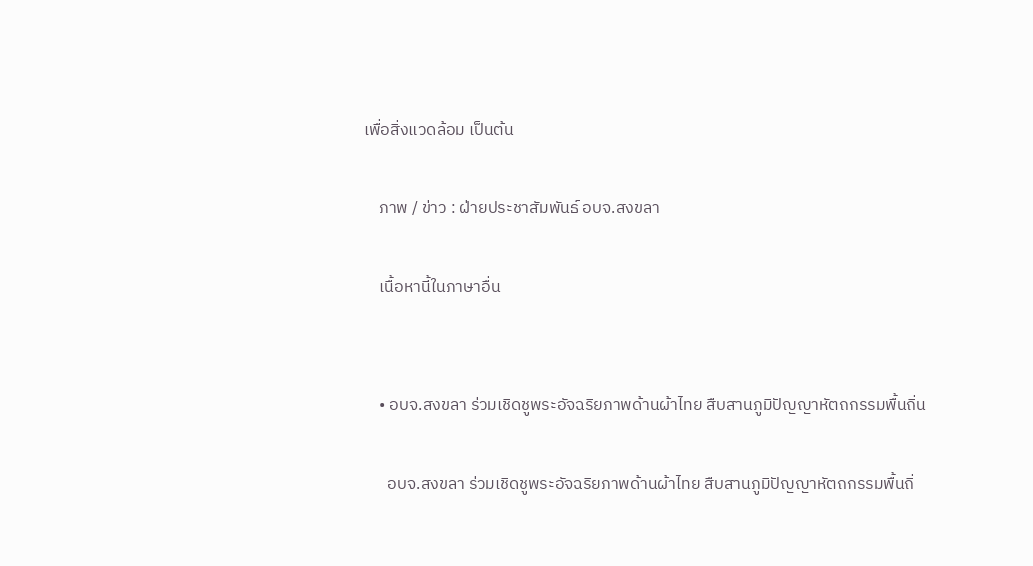เพื่อสิ่งแวดล้อม เป็นต้น

    ภาพ / ข่าว : ฝ่ายประชาสัมพันธ์ อบจ.สงขลา

    เนื้อหานี้ในภาษาอื่น


    • อบจ.สงขลา ร่วมเชิดชูพระอัจฉริยภาพด้านผ้าไทย สืบสานภูมิปัญญาหัตถกรรมพื้นถิ่น

      อบจ.สงขลา ร่วมเชิดชูพระอัจฉริยภาพด้านผ้าไทย สืบสานภูมิปัญญาหัตถกรรมพื้นถิ่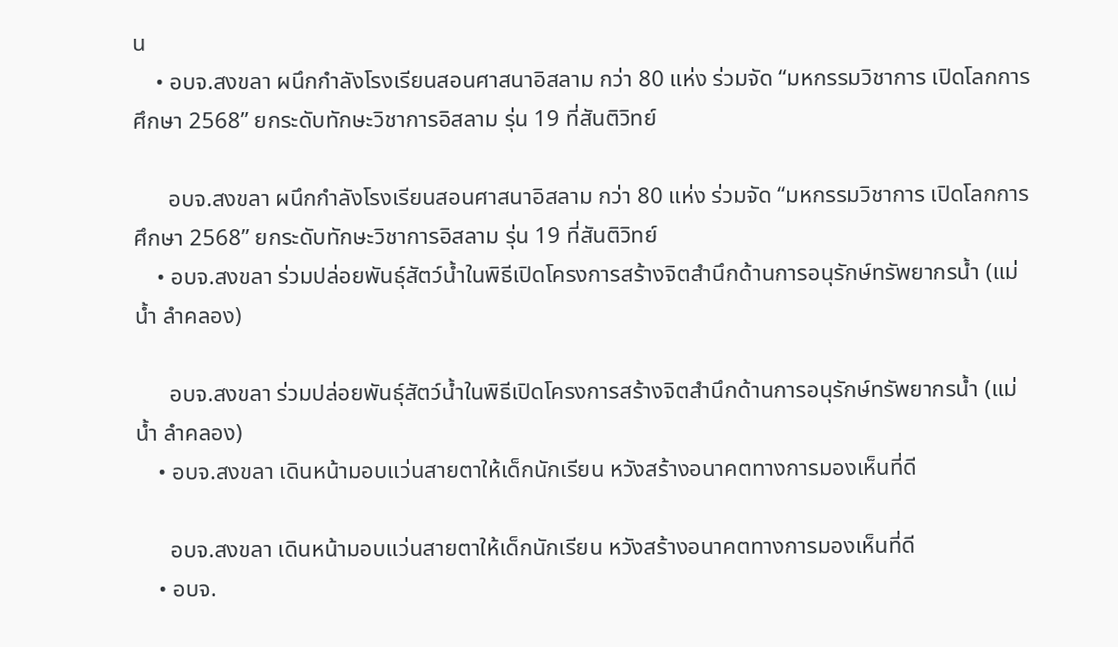น
    • อบจ.สงขลา ผนึกกำลังโรงเรียนสอนศาสนาอิสลาม กว่า 80 แห่ง ร่วมจัด “มหกรรมวิชาการ เปิดโลกการศึกษา 2568” ยกระดับทักษะวิชาการอิสลาม รุ่น 19 ที่สันติวิทย์

      อบจ.สงขลา ผนึกกำลังโรงเรียนสอนศาสนาอิสลาม กว่า 80 แห่ง ร่วมจัด “มหกรรมวิชาการ เปิดโลกการศึกษา 2568” ยกระดับทักษะวิชาการอิสลาม รุ่น 19 ที่สันติวิทย์
    • อบจ.สงขลา ร่วมปล่อยพันธุ์สัตว์น้ำในพิธีเปิดโครงการสร้างจิตสำนึกด้านการอนุรักษ์ทรัพยากรน้ำ (แม่น้ำ ลำคลอง)

      อบจ.สงขลา ร่วมปล่อยพันธุ์สัตว์น้ำในพิธีเปิดโครงการสร้างจิตสำนึกด้านการอนุรักษ์ทรัพยากรน้ำ (แม่น้ำ ลำคลอง)
    • อบจ.สงขลา เดินหน้ามอบแว่นสายตาให้เด็กนักเรียน หวังสร้างอนาคตทางการมองเห็นที่ดี

      อบจ.สงขลา เดินหน้ามอบแว่นสายตาให้เด็กนักเรียน หวังสร้างอนาคตทางการมองเห็นที่ดี
    • อบจ.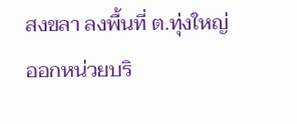สงขลา ลงพื้นที่ ต.ทุ่งใหญ่ ออกหน่วยบริ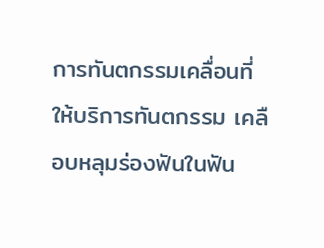การทันตกรรมเคลื่อนที่ ให้บริการทันตกรรม เคลือบหลุมร่องฟันในฟัน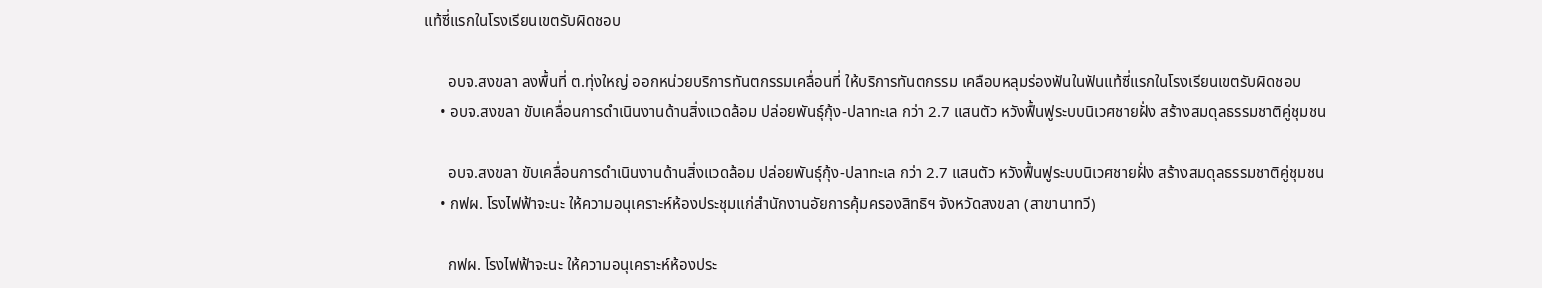แท้ซี่แรกในโรงเรียนเขตรับผิดชอบ

      อบจ.สงขลา ลงพื้นที่ ต.ทุ่งใหญ่ ออกหน่วยบริการทันตกรรมเคลื่อนที่ ให้บริการทันตกรรม เคลือบหลุมร่องฟันในฟันแท้ซี่แรกในโรงเรียนเขตรับผิดชอบ
    • อบจ.สงขลา ขับเคลื่อนการดำเนินงานด้านสิ่งแวดล้อม ปล่อยพันธุ์กุ้ง-ปลาทะเล กว่า 2.7 แสนตัว หวังฟื้นฟูระบบนิเวศชายฝั่ง สร้างสมดุลธรรมชาติคู่ชุมชน

      อบจ.สงขลา ขับเคลื่อนการดำเนินงานด้านสิ่งแวดล้อม ปล่อยพันธุ์กุ้ง-ปลาทะเล กว่า 2.7 แสนตัว หวังฟื้นฟูระบบนิเวศชายฝั่ง สร้างสมดุลธรรมชาติคู่ชุมชน
    • กฟผ. โรงไฟฟ้าจะนะ ให้ความอนุเคราะห์ห้องประชุมแก่สำนักงานอัยการคุ้มครองสิทธิฯ จังหวัดสงขลา (สาขานาทวี)

      กฟผ. โรงไฟฟ้าจะนะ ให้ความอนุเคราะห์ห้องประ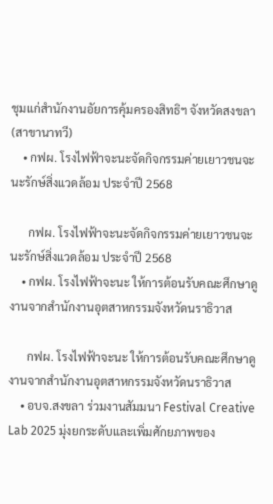ชุมแก่สำนักงานอัยการคุ้มครองสิทธิฯ จังหวัดสงขลา (สาขานาทวี)
    • กฟผ. โรงไฟฟ้าจะนะจัดกิจกรรมค่ายเยาวชนจะนะรักษ์สิ่งแวดล้อม ประจำปี 2568

      กฟผ. โรงไฟฟ้าจะนะจัดกิจกรรมค่ายเยาวชนจะนะรักษ์สิ่งแวดล้อม ประจำปี 2568
    • กฟผ. โรงไฟฟ้าจะนะ ให้การต้อนรับคณะศึกษาดูงานจากสำนักงานอุตสาหกรรมจังหวัดนราธิวาส

      กฟผ. โรงไฟฟ้าจะนะ ให้การต้อนรับคณะศึกษาดูงานจากสำนักงานอุตสาหกรรมจังหวัดนราธิวาส
    • อบจ.สงขลา ร่วมงานสัมมนา Festival Creative Lab 2025 มุ่งยกระดับและเพิ่มศักยภาพของ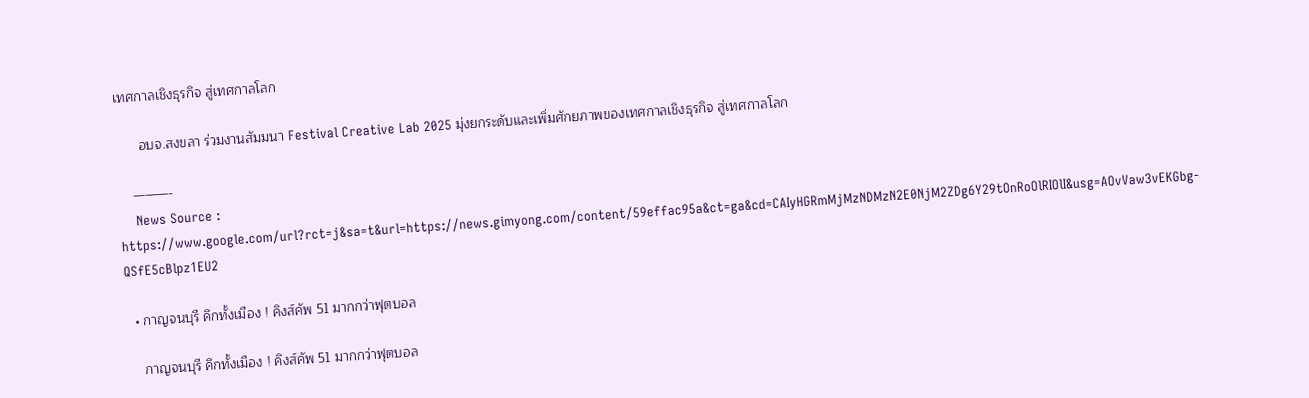เทศกาลเชิงธุรกิจ สู่เทศกาลโลก

      อบจ.สงขลา ร่วมงานสัมมนา Festival Creative Lab 2025 มุ่งยกระดับและเพิ่มศักยภาพของเทศกาลเชิงธุรกิจ สู่เทศกาลโลก

    ———-
    News Source : https://www.google.com/url?rct=j&sa=t&url=https://news.gimyong.com/content/59effac95a&ct=ga&cd=CAIyHGRmMjMzNDMzN2E0NjM2ZDg6Y29tOnRoOlRIOlI&usg=AOvVaw3vEKGbg-QSfE5cBlpz1EU2

  • กาญจนบุรี คึกทั้งเมือง ! คิงส์คัพ 51 มากกว่าฟุตบอล

    กาญจนบุรี คึกทั้งเมือง ! คิงส์คัพ 51 มากกว่าฟุตบอล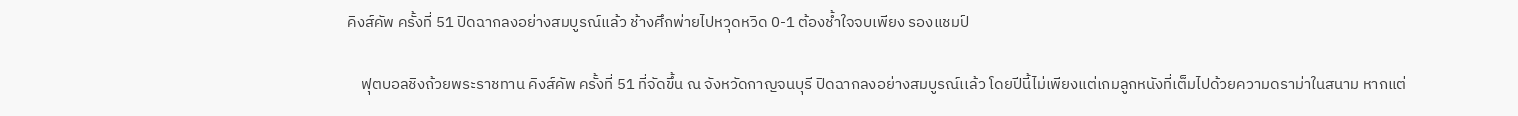คิงส์คัพ ครั้งที่ 51 ปิดฉากลงอย่างสมบูรณ์เเล้ว ช้างศึกพ่ายไปหวุดหวิด 0-1 ต้องช้ำใจจบเพียง รองแชมป์

    ฟุตบอลชิงถ้วยพระราชทาน คิงส์คัพ ครั้งที่ 51 ที่จัดขึ้น ณ จังหวัดกาญจนบุรี ปิดฉากลงอย่างสมบูรณ์เเล้ว โดยปีนี้ไม่เพียงแต่เกมลูกหนังที่เต็มไปด้วยความดราม่าในสนาม หากแต่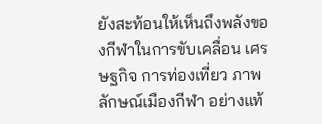ยังสะท้อนให้เห็นถึงพลังของกีฬาในการขับเคลื่อน เศรษฐกิจ การท่องเที่ยว ภาพลักษณ์เมืองกีฬา อย่างแท้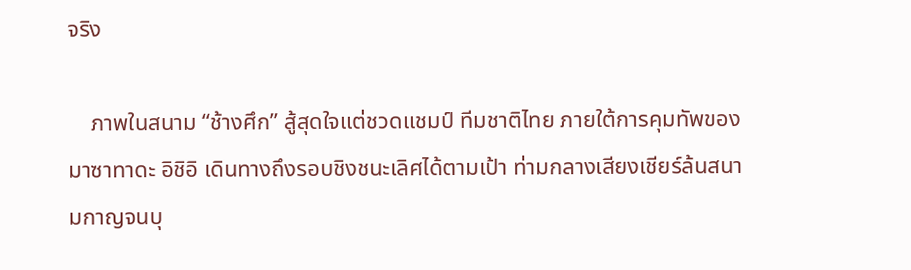จริง

    ภาพในสนาม “ช้างศึก” สู้สุดใจแต่ชวดแชมป์ ทีมชาติไทย ภายใต้การคุมทัพของ มาซาทาดะ อิชิอิ เดินทางถึงรอบชิงชนะเลิศได้ตามเป้า ท่ามกลางเสียงเชียร์ล้นสนามกาญจนบุ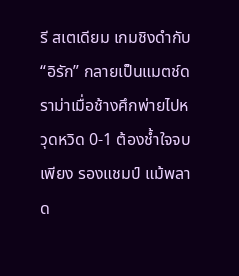รี สเตเดียม เกมชิงดำกับ “อิรัก” กลายเป็นแมตช์ดราม่าเมื่อช้างศึกพ่ายไปหวุดหวิด 0-1 ต้องช้ำใจจบเพียง รองแชมป์ แม้พลาด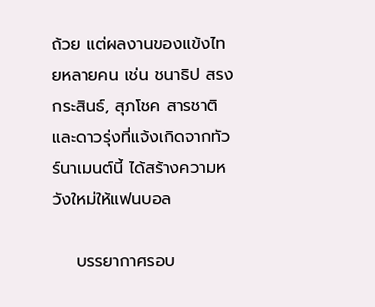ถ้วย แต่ผลงานของแข้งไทยหลายคน เช่น ชนาธิป สรงกระสินธ์, สุภโชค สารชาติ และดาวรุ่งที่แจ้งเกิดจากทัวร์นาเมนต์นี้ ได้สร้างความหวังใหม่ให้แฟนบอล

    บรรยากาศรอบ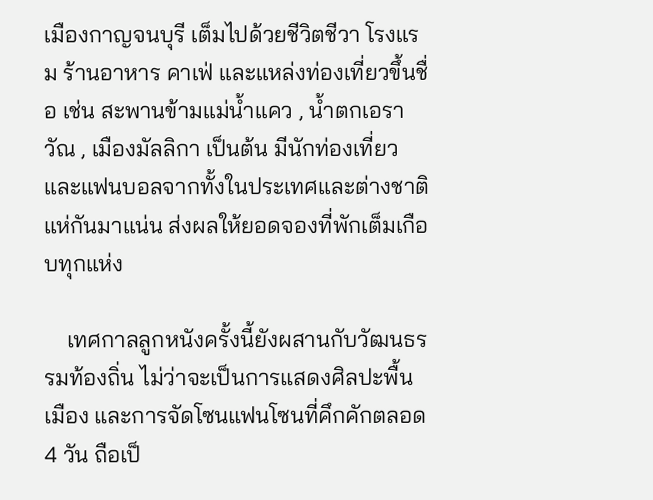เมืองกาญจนบุรี เต็มไปด้วยชีวิตชีวา โรงแรม ร้านอาหาร คาเฟ่ และแหล่งท่องเที่ยวขึ้นชื่อ เช่น สะพานข้ามแม่น้ำแคว , น้ำตกเอราวัณ , เมืองมัลลิกา เป็นต้น มีนักท่องเที่ยวและแฟนบอลจากทั้งในประเทศและต่างชาติแห่กันมาแน่น ส่งผลให้ยอดจองที่พักเต็มเกือบทุกแห่ง

    เทศกาลลูกหนังครั้งนี้ยังผสานกับวัฒนธรรมท้องถิ่น ไม่ว่าจะเป็นการแสดงศิลปะพื้นเมือง และการจัดโซนแฟนโซนที่คึกคักตลอด 4 วัน ถือเป็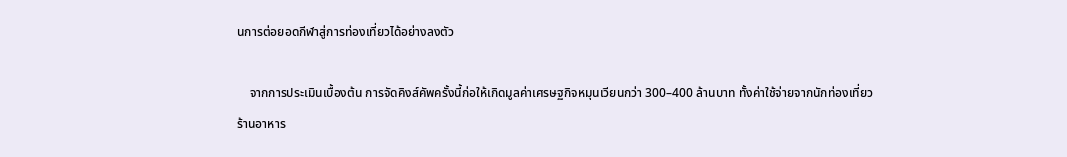นการต่อยอดกีฬาสู่การท่องเที่ยวได้อย่างลงตัว

    จากการประเมินเบื้องต้น การจัดคิงส์คัพครั้งนี้ก่อให้เกิดมูลค่าเศรษฐกิจหมุนเวียนกว่า 300–400 ล้านบาท ทั้งค่าใช้จ่ายจากนักท่องเที่ยว ร้านอาหาร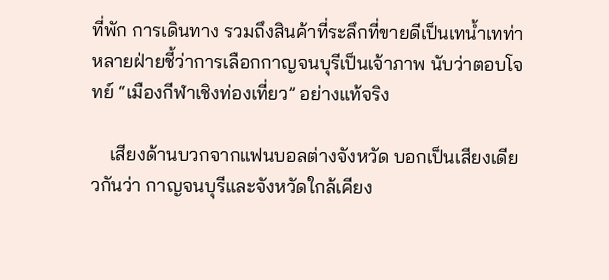ที่พัก การเดินทาง รวมถึงสินค้าที่ระลึกที่ขายดีเป็นเทน้ำเทท่า หลายฝ่ายชี้ว่าการเลือกกาญจนบุรีเป็นเจ้าภาพ นับว่าตอบโจทย์ “เมืองกีฬาเชิงท่องเที่ยว” อย่างแท้จริง

    เสียงด้านบวกจากแฟนบอลต่างจังหวัด บอกเป็นเสียงเดียวกันว่า กาญจนบุรีและจังหวัดใกล้เคียง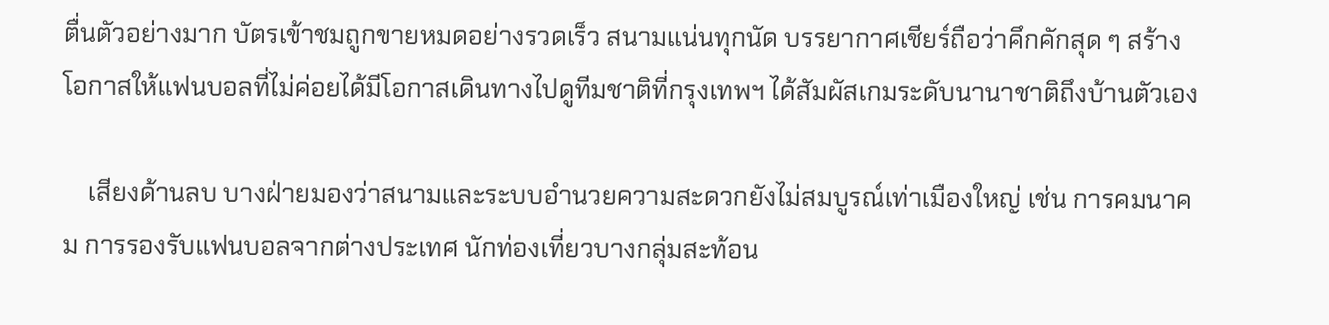ตื่นตัวอย่างมาก บัตรเข้าชมถูกขายหมดอย่างรวดเร็ว สนามแน่นทุกนัด บรรยากาศเชียร์ถือว่าคึกคักสุด ๆ สร้างโอกาสให้แฟนบอลที่ไม่ค่อยได้มีโอกาสเดินทางไปดูทีมชาติที่กรุงเทพฯ ได้สัมผัสเกมระดับนานาชาติถึงบ้านตัวเอง

    เสียงด้านลบ บางฝ่ายมองว่าสนามและระบบอำนวยความสะดวกยังไม่สมบูรณ์เท่าเมืองใหญ่ เช่น การคมนาคม การรองรับแฟนบอลจากต่างประเทศ นักท่องเที่ยวบางกลุ่มสะท้อน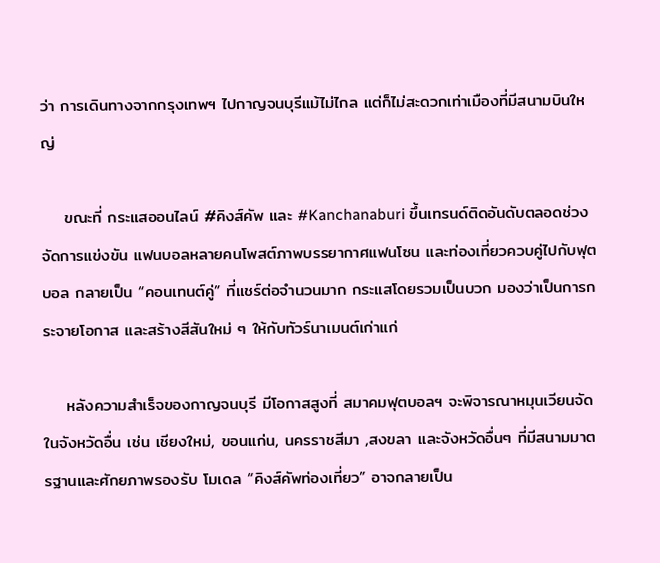ว่า การเดินทางจากกรุงเทพฯ ไปกาญจนบุรีแม้ไม่ไกล แต่ก็ไม่สะดวกเท่าเมืองที่มีสนามบินใหญ่

    ขณะที่ กระแสออนไลน์ #คิงส์คัพ และ #Kanchanaburi ขึ้นเทรนด์ติดอันดับตลอดช่วงจัดการแข่งขัน แฟนบอลหลายคนโพสต์ภาพบรรยากาศแฟนโซน และท่องเที่ยวควบคู่ไปกับฟุตบอล กลายเป็น “คอนเทนต์คู่” ที่แชร์ต่อจำนวนมาก กระแสโดยรวมเป็นบวก มองว่าเป็นการกระจายโอกาส และสร้างสีสันใหม่ ๆ ให้กับทัวร์นาเมนต์เก่าแก่

    หลังความสำเร็จของกาญจนบุรี มีโอกาสสูงที่ สมาคมฟุตบอลฯ จะพิจารณาหมุนเวียนจัดในจังหวัดอื่น เช่น เชียงใหม่, ขอนแก่น, นครราชสีมา ,สงขลา เเละจังหวัดอื่นๆ ที่มีสนามมาตรฐานและศักยภาพรองรับ โมเดล “คิงส์คัพท่องเที่ยว” อาจกลายเป็น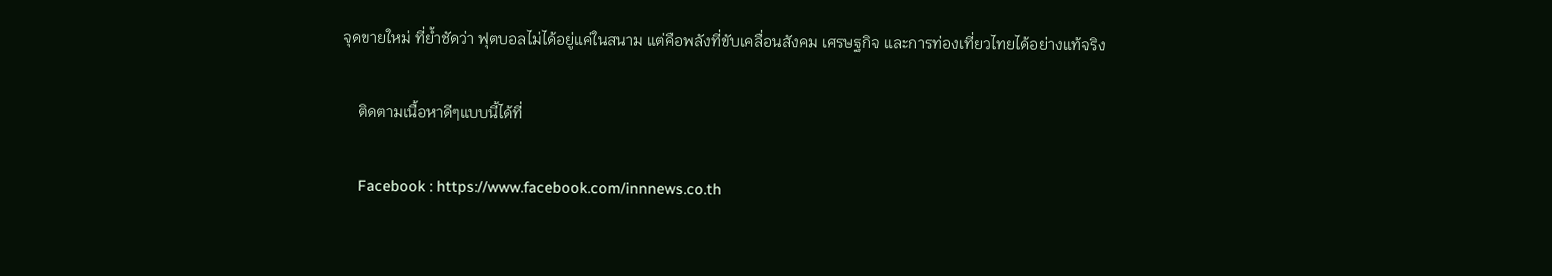จุดขายใหม่ ที่ย้ำชัดว่า ฟุตบอลไม่ได้อยู่แค่ในสนาม แต่คือพลังที่ขับเคลื่อนสังคม เศรษฐกิจ และการท่องเที่ยวไทยได้อย่างแท้จริง

    ติดตามเนื้อหาดีๆแบบนี้ได้ที่

    Facebook : https://www.facebook.com/innnews.co.th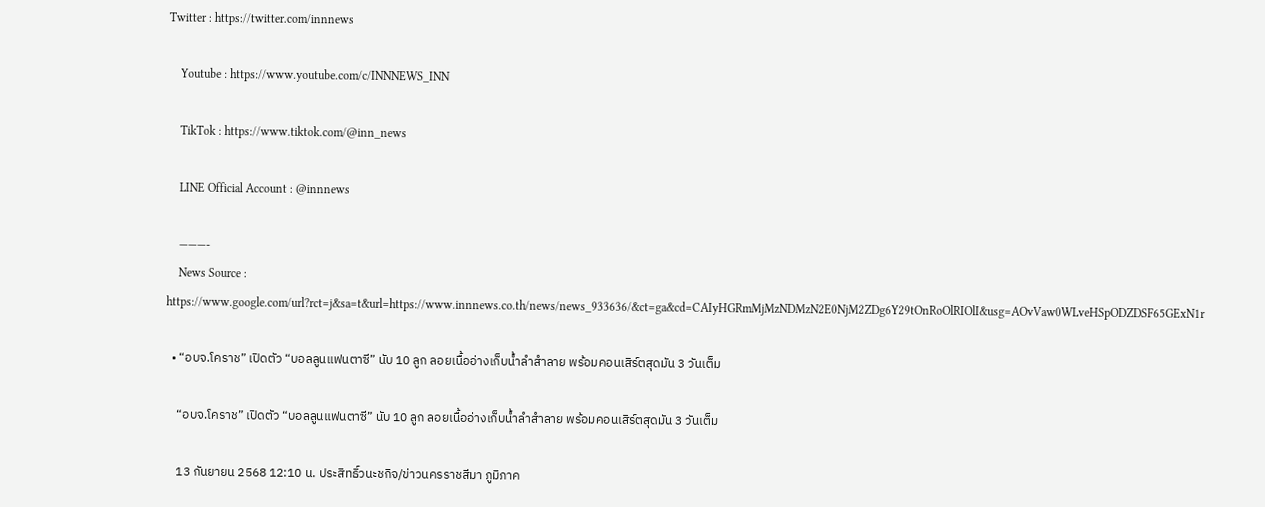Twitter : https://twitter.com/innnews

    Youtube : https://www.youtube.com/c/INNNEWS_INN

    TikTok : https://www.tiktok.com/@inn_news

    LINE Official Account : @innnews

    ———-
    News Source : https://www.google.com/url?rct=j&sa=t&url=https://www.innnews.co.th/news/news_933636/&ct=ga&cd=CAIyHGRmMjMzNDMzN2E0NjM2ZDg6Y29tOnRoOlRIOlI&usg=AOvVaw0WLveHSpODZDSF65GExN1r

  • “อบจ.โคราช” เปิดตัว “บอลลูนแฟนตาซี” นับ 10 ลูก ลอยเนื้ออ่างเก็บน้ำลำสำลาย พร้อมคอนเสิร์ตสุดมัน 3 วันเต็ม

    “อบจ.โคราช” เปิดตัว “บอลลูนแฟนตาซี” นับ 10 ลูก ลอยเนื้ออ่างเก็บน้ำลำสำลาย พร้อมคอนเสิร์ตสุดมัน 3 วันเต็ม

    13 กันยายน 2568 12:10 น. ประสิทธิ์วนะชกิจ/ข่าวนครราชสีมา ภูมิภาค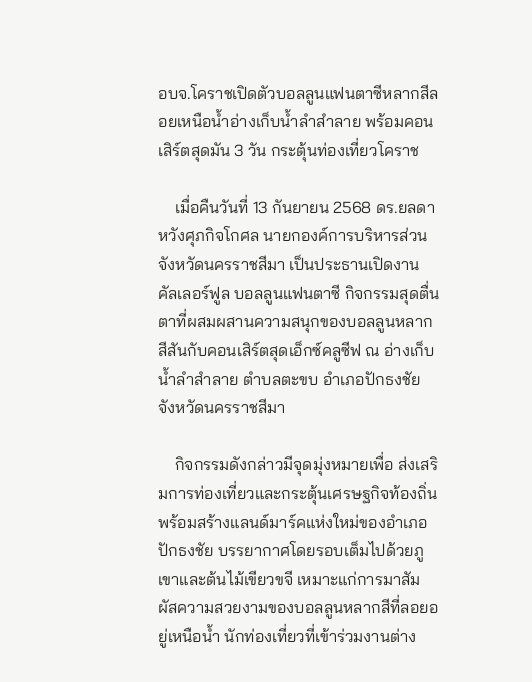อบจ.โคราชเปิดตัวบอลลูนแฟนตาซีหลากสีลอยเหนือน้ำอ่างเก็บน้ำลำสำลาย พร้อมคอนเสิร์ตสุดมัน 3 วัน กระตุ้นท่องเที่ยวโคราช

    เมื่อคืนวันที่ 13 กันยายน 2568 ดร.ยลดา หวังศุภกิจโกศล นายกองค์การบริหารส่วนจังหวัดนครราชสีมา เป็นประธานเปิดงาน คัลเลอร์ฟูล บอลลูนแฟนตาซี กิจกรรมสุดตื่นตาที่ผสมผสานความสนุกของบอลลูนหลากสีสันกับคอนเสิร์ตสุดเอ็กซ์คลูซีฟ ณ อ่างเก็บน้ำลำสำลาย ตำบลตะขบ อำเภอปักธงชัย จังหวัดนครราชสีมา

    กิจกรรมดังกล่าวมีจุดมุ่งหมายเพื่อ ส่งเสริมการท่องเที่ยวและกระตุ้นเศรษฐกิจท้องถิ่น พร้อมสร้างแลนด์มาร์คแห่งใหม่ของอำเภอปักธงชัย บรรยากาศโดยรอบเต็มไปด้วยภูเขาและต้นไม้เขียวขจี เหมาะแก่การมาสัมผัสความสวยงามของบอลลูนหลากสีที่ลอยอยู่เหนือน้ำ นักท่องเที่ยวที่เข้าร่วมงานต่าง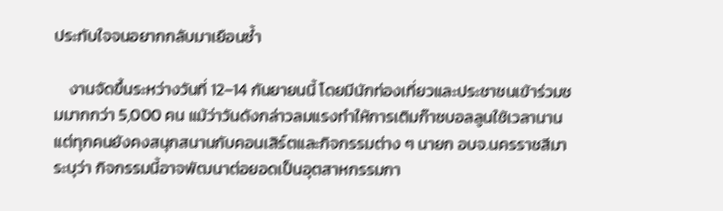ประทับใจจนอยากกลับมาเยือนซ้ำ

    งานจัดขึ้นระหว่างวันที่ 12–14 กันยายนนี้ โดยมีนักท่องเที่ยวและประชาชนเข้าร่วมชมมากกว่า 5,000 คน แม้ว่าวันดังกล่าวลมแรงทำให้การเติมก๊าซบอลลูนใช้เวลานาน แต่ทุกคนยังคงสนุกสนานกับคอนเสิร์ตและกิจกรรมต่าง ๆ นายก อบจ.นครราชสีมา ระบุว่า กิจกรรมนี้อาจพัฒนาต่อยอดเป็นอุตสาหกรรมกา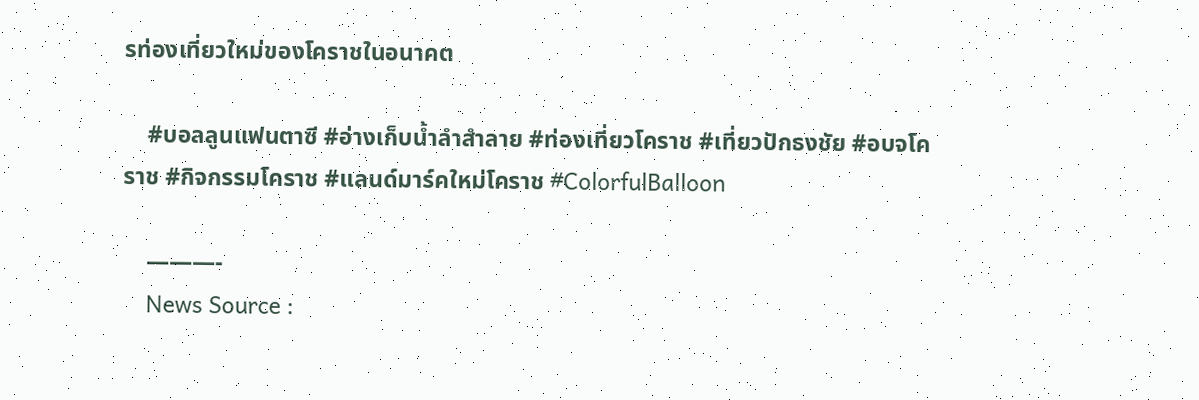รท่องเที่ยวใหม่ของโคราชในอนาคต

    #บอลลูนแฟนตาซี #อ่างเก็บน้ำลำสำลาย #ท่องเที่ยวโคราช #เที่ยวปักธงชัย #อบจโคราช #กิจกรรมโคราช #แลนด์มาร์คใหม่โคราช #ColorfulBalloon

    ———-
    News Source :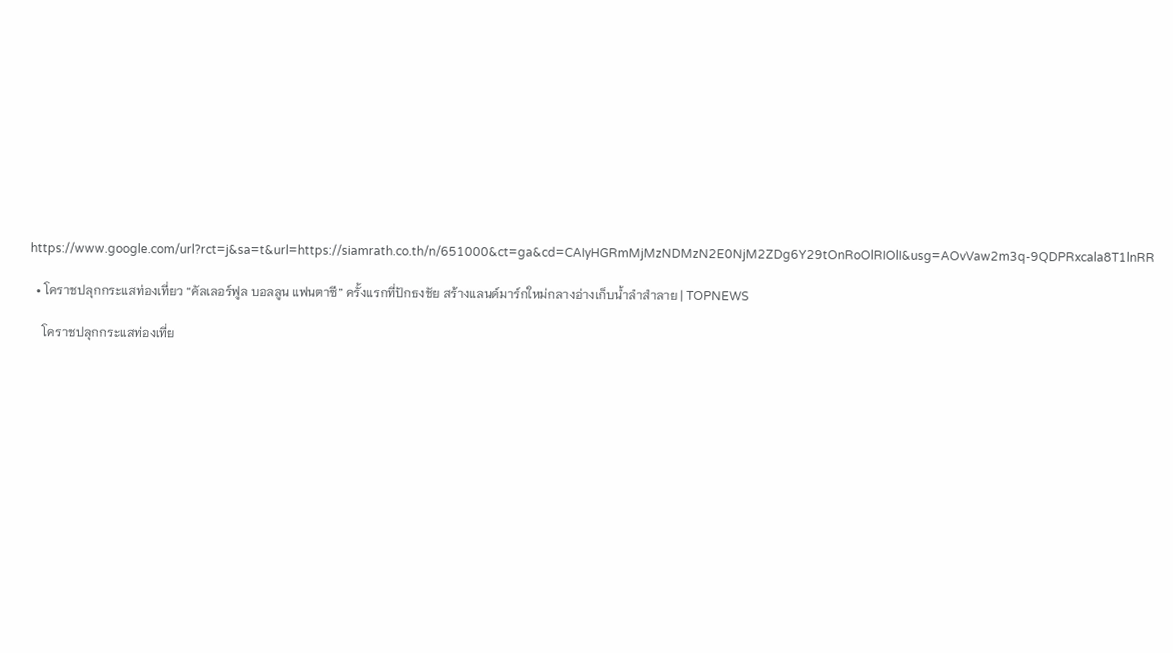https://www.google.com/url?rct=j&sa=t&url=https://siamrath.co.th/n/651000&ct=ga&cd=CAIyHGRmMjMzNDMzN2E0NjM2ZDg6Y29tOnRoOlRIOlI&usg=AOvVaw2m3q-9QDPRxcala8T1lnRR

  • โคราชปลุกกระแสท่องเที่ยว “คัลเลอร์ฟูล บอลลูน แฟนตาซี” ครั้งแรกที่ปักธงชัย สร้างแลนด์มาร์กใหม่กลางอ่างเก็บน้ำลำสำลาย | TOPNEWS

    โคราชปลุกกระแสท่องเที่ย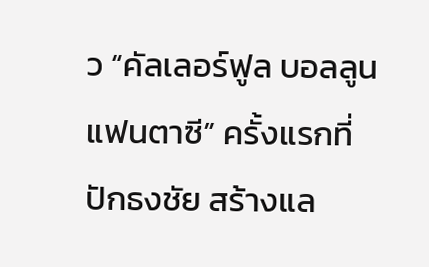ว “คัลเลอร์ฟูล บอลลูน แฟนตาซี” ครั้งแรกที่ปักธงชัย สร้างแล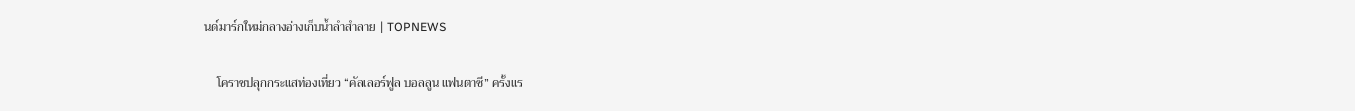นด์มาร์กใหม่กลางอ่างเก็บน้ำลำสำลาย | TOPNEWS

    โคราชปลุกกระแสท่องเที่ยว “คัลเลอร์ฟูล บอลลูน แฟนตาซี” ครั้งแร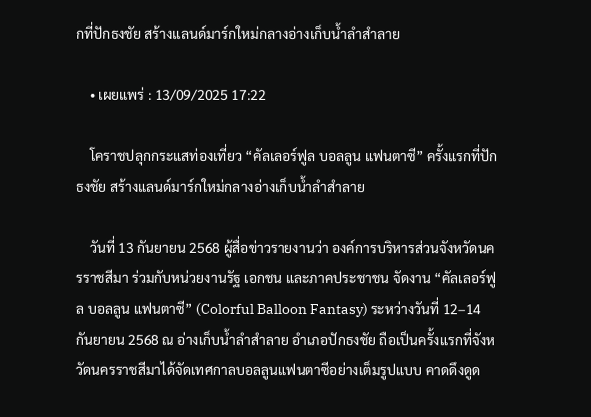กที่ปักธงชัย สร้างแลนด์มาร์กใหม่กลางอ่างเก็บน้ำลำสำลาย

    • เผยแพร่ : 13/09/2025 17:22

    โคราชปลุกกระแสท่องเที่ยว “คัลเลอร์ฟูล บอลลูน แฟนตาซี” ครั้งแรกที่ปักธงชัย สร้างแลนด์มาร์กใหม่กลางอ่างเก็บน้ำลำสำลาย

    วันที่ 13 กันยายน 2568 ผู้สื่อข่าวรายงานว่า องค์การบริหารส่วนจังหวัดนครราชสีมา ร่วมกับหน่วยงานรัฐ เอกชน และภาคประชาชน จัดงาน “คัลเลอร์ฟูล บอลลูน แฟนตาซี” (Colorful Balloon Fantasy) ระหว่างวันที่ 12–14 กันยายน 2568 ณ อ่างเก็บน้ำลำสำลาย อำเภอปักธงชัย ถือเป็นครั้งแรกที่จังหวัดนครราชสีมาได้จัดเทศกาลบอลลูนแฟนตาซีอย่างเต็มรูปแบบ คาดดึงดูด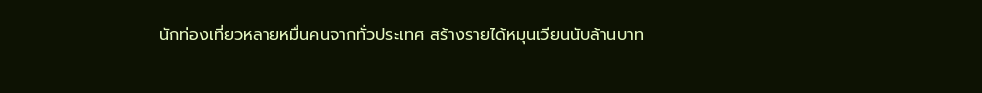นักท่องเที่ยวหลายหมื่นคนจากทั่วประเทศ สร้างรายได้หมุนเวียนนับล้านบาท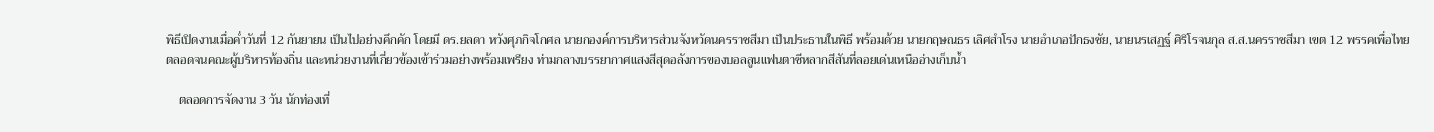พิธีเปิดงานเมื่อค่ำวันที่ 12 กันยายน เป็นไปอย่างคึกคัก โดยมี ดร.ยลดา หวังศุภกิจโกศล นายกองค์การบริหารส่วนจังหวัดนครราชสีมา เป็นประธานในพิธี พร้อมด้วย นายกฤษณธร เลิศสำโรง นายอำเภอปักธงชัย, นายนรเสฏฐ์ ศิริโรจนกุล ส.ส.นครราชสีมา เขต 12 พรรคเพื่อไทย ตลอดจนคณะผู้บริหารท้องถิ่น และหน่วยงานที่เกี่ยวข้องเข้าร่วมอย่างพร้อมเพรียง ท่ามกลางบรรยากาศแสงสีสุดอลังการของบอลลูนแฟนตาซีหลากสีสันที่ลอยเด่นเหนืออ่างเก็บน้ำ

    ตลอดการจัดงาน 3 วัน นักท่องเที่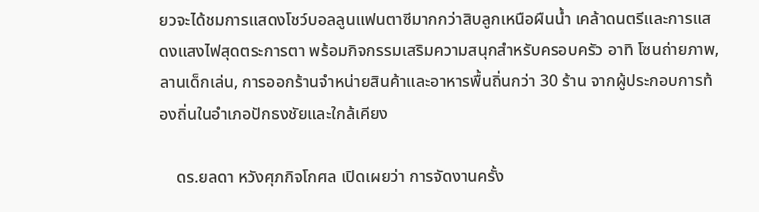ยวจะได้ชมการแสดงโชว์บอลลูนแฟนตาซีมากกว่าสิบลูกเหนือผืนน้ำ เคล้าดนตรีและการแสดงแสงไฟสุดตระการตา พร้อมกิจกรรมเสริมความสนุกสำหรับครอบครัว อาทิ โซนถ่ายภาพ, ลานเด็กเล่น, การออกร้านจำหน่ายสินค้าและอาหารพื้นถิ่นกว่า 30 ร้าน จากผู้ประกอบการท้องถิ่นในอำเภอปักธงชัยและใกล้เคียง

    ดร.ยลดา หวังศุภกิจโกศล เปิดเผยว่า การจัดงานครั้ง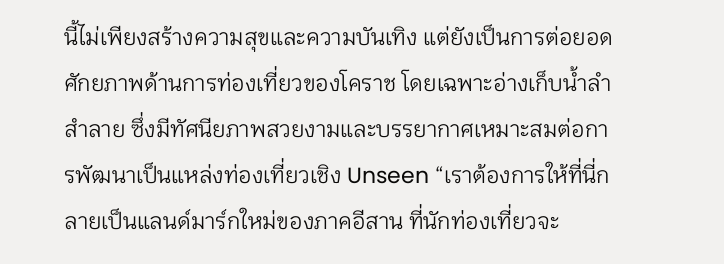นี้ไม่เพียงสร้างความสุขและความบันเทิง แต่ยังเป็นการต่อยอดศักยภาพด้านการท่องเที่ยวของโคราช โดยเฉพาะอ่างเก็บน้ำลำสำลาย ซึ่งมีทัศนียภาพสวยงามและบรรยากาศเหมาะสมต่อการพัฒนาเป็นแหล่งท่องเที่ยวเชิง Unseen “เราต้องการให้ที่นี่กลายเป็นแลนด์มาร์กใหม่ของภาคอีสาน ที่นักท่องเที่ยวจะ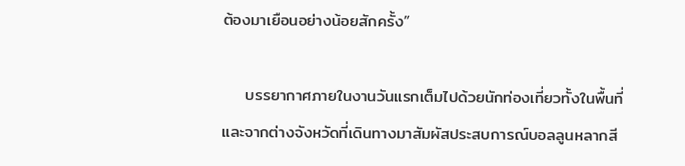ต้องมาเยือนอย่างน้อยสักครั้ง”

    บรรยากาศภายในงานวันแรกเต็มไปด้วยนักท่องเที่ยวทั้งในพื้นที่และจากต่างจังหวัดที่เดินทางมาสัมผัสประสบการณ์บอลลูนหลากสี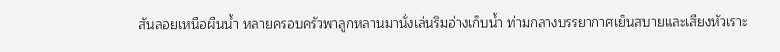สันลอยเหนือผืนน้ำ หลายครอบครัวพาลูกหลานมานั่งเล่นริมอ่างเก็บน้ำ ท่ามกลางบรรยากาศเย็นสบายและเสียงหัวเราะ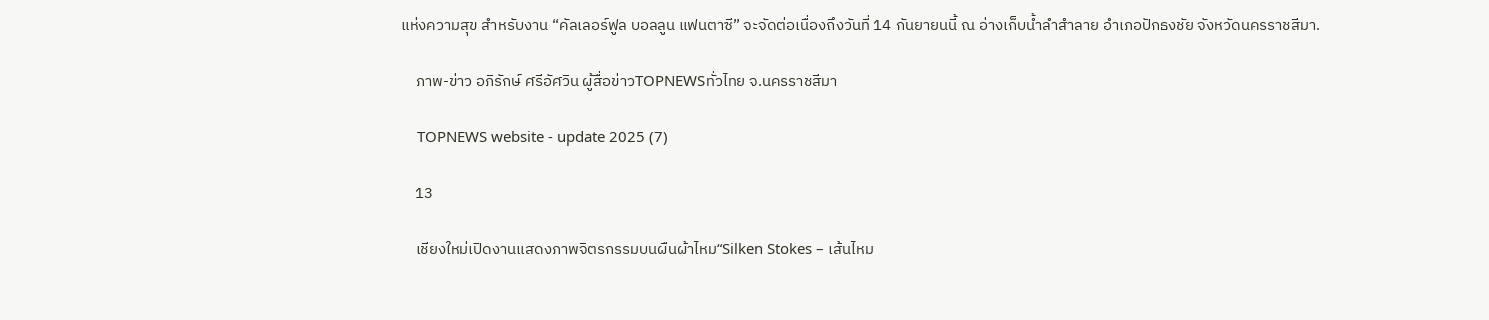แห่งความสุข สำหรับงาน “คัลเลอร์ฟูล บอลลูน แฟนตาซี” จะจัดต่อเนื่องถึงวันที่ 14 กันยายนนี้ ณ อ่างเก็บน้ำลำสำลาย อำเภอปักธงชัย จังหวัดนครราชสีมา.

    ภาพ-ข่าว อภิรักษ์ ศรีอัศวิน ผู้สื่อข่าวTOPNEWSทั่วไทย จ.นครราชสีมา

    TOPNEWS website - update 2025 (7)

    13

    เชียงใหม่เปิดงานแสดงภาพจิตรกรรมบนผืนผ้าไหม“Silken Stokes – เส้นไหม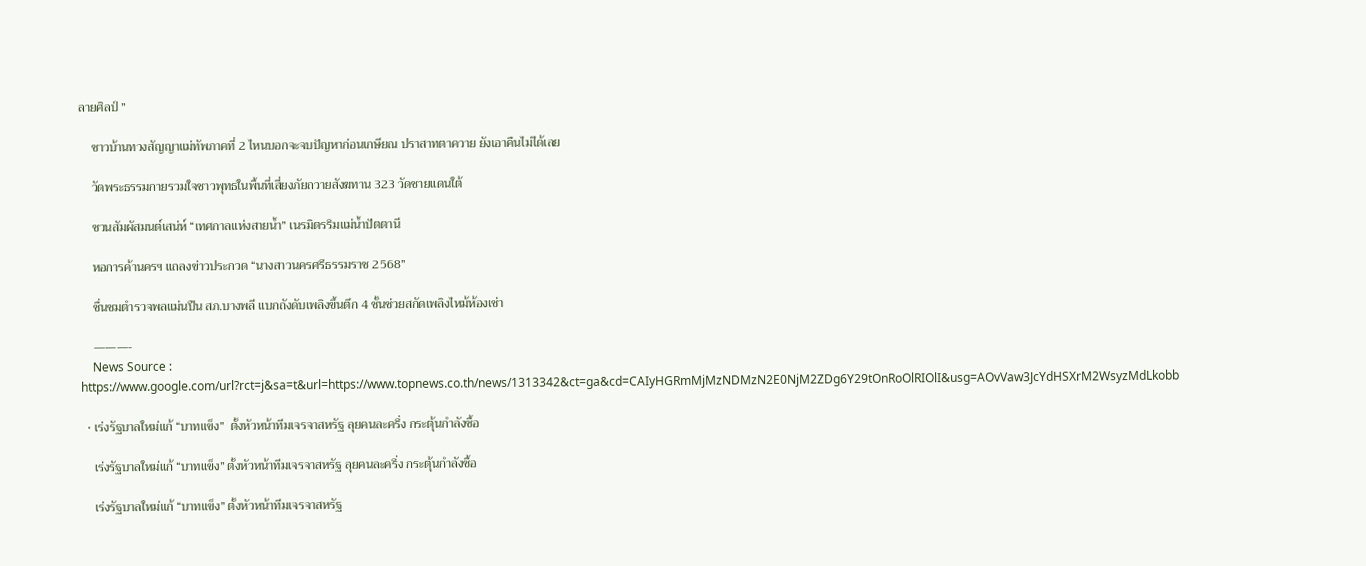ลายศิลป์ ”

    ชาวบ้านทวงสัญญาแม่ทัพภาคที่ 2 ไหนบอกจะจบปัญหาก่อนเกษียณ ปราสาทตาควาย ยังเอาคืนไม่ได้เลย

    วัดพระธรรมกายรวมใจชาวพุทธในพื้นที่เสี่ยงภัยถวายสังฆทาน 323 วัดชายแดนใต้

    ชวนสัมผัสมนต์เสน่ห์ “เทศกาลแห่งสายน้ำ” เนรมิตรริมแม่น้ำปัตตานี

    หอการค้านครฯ แถลงข่าวประกวด “นางสาวนครศรีธรรมราช 2568”

    ชื่นชมตำรวจพลแม่นปืน สภ.บางพลี แบกถังดับเพลิงขึ้นตึก 4 ชั้นช่วยสกัดเพลิงไหม้ห้องเช่า

    ———-
    News Source : https://www.google.com/url?rct=j&sa=t&url=https://www.topnews.co.th/news/1313342&ct=ga&cd=CAIyHGRmMjMzNDMzN2E0NjM2ZDg6Y29tOnRoOlRIOlI&usg=AOvVaw3JcYdHSXrM2WsyzMdLkobb

  • เร่งรัฐบาลใหม่แก้ “บาทแข็ง”  ตั้งหัวหน้าทีมเจรจาสหรัฐ ลุยคนละครึ่ง กระตุ้นกำลังซื้อ

    เร่งรัฐบาลใหม่แก้ “บาทแข็ง” ตั้งหัวหน้าทีมเจรจาสหรัฐ ลุยคนละครึ่ง กระตุ้นกำลังซื้อ

    เร่งรัฐบาลใหม่แก้ “บาทแข็ง” ตั้งหัวหน้าทีมเจรจาสหรัฐ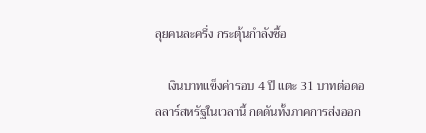ลุยคนละครึ่ง กระตุ้นกำลังซื้อ

    เงินบาทแข็งค่ารอบ 4 ปี แตะ 31 บาทต่อดอลลาร์สหรัฐในเวลานี้ กดดันทั้งภาคการส่งออก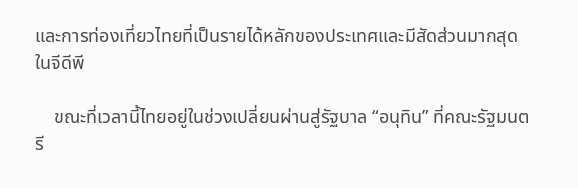และการท่องเที่ยวไทยที่เป็นรายได้หลักของประเทศและมีสัดส่วนมากสุดในจีดีพี

    ขณะที่เวลานี้ไทยอยู่ในช่วงเปลี่ยนผ่านสู่รัฐบาล “อนุทิน” ที่คณะรัฐมนตรี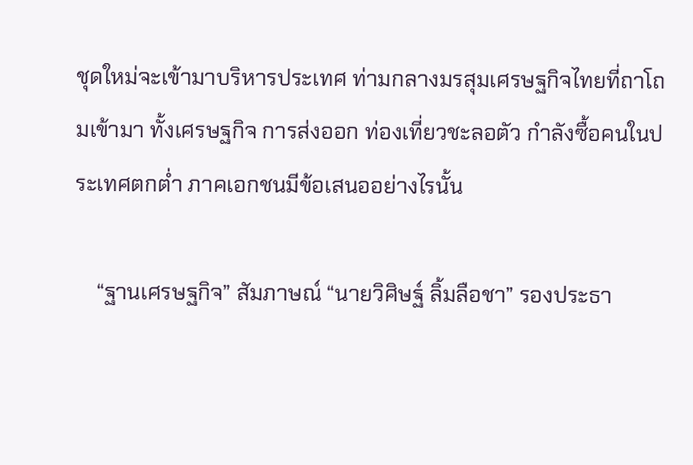ชุดใหม่จะเข้ามาบริหารประเทศ ท่ามกลางมรสุมเศรษฐกิจไทยที่ถาโถมเข้ามา ทั้งเศรษฐกิจ การส่งออก ท่องเที่ยวชะลอตัว กำลังซื้อคนในประเทศตกตํ่า ภาคเอกชนมีข้อเสนออย่างไรนั้น

    “ฐานเศรษฐกิจ” สัมภาษณ์ “นายวิศิษฐ์ ลิ้มลือชา” รองประธา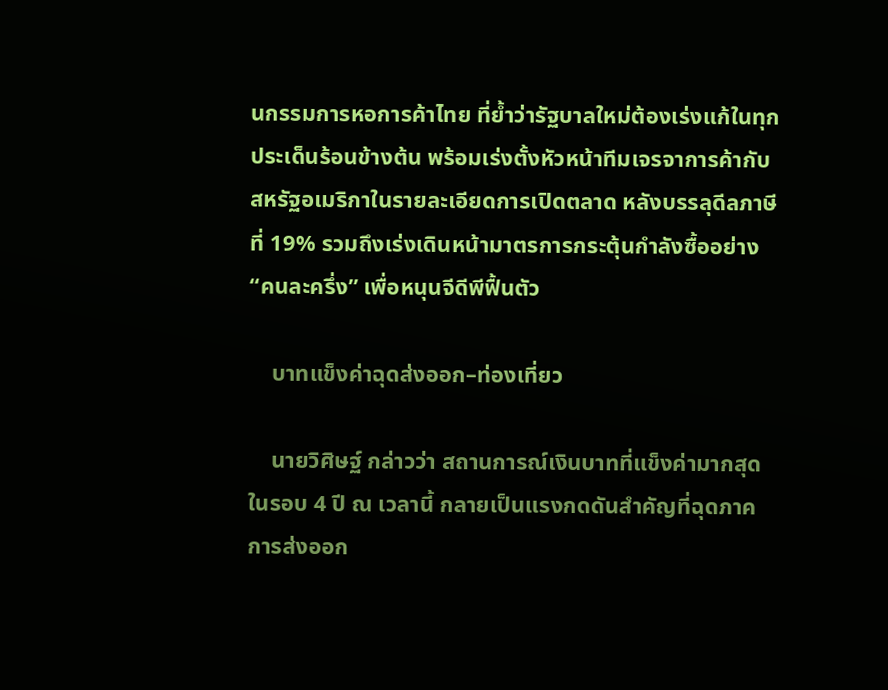นกรรมการหอการค้าไทย ที่ยํ้าว่ารัฐบาลใหม่ต้องเร่งแก้ในทุกประเด็นร้อนข้างต้น พร้อมเร่งตั้งหัวหน้าทีมเจรจาการค้ากับสหรัฐอเมริกาในรายละเอียดการเปิดตลาด หลังบรรลุดีลภาษีที่ 19% รวมถึงเร่งเดินหน้ามาตรการกระตุ้นกำลังซื้ออย่าง “คนละครึ่ง” เพื่อหนุนจีดีพีฟื้นตัว

    บาทแข็งค่าฉุดส่งออก–ท่องเที่ยว

    นายวิศิษฐ์ กล่าวว่า สถานการณ์เงินบาทที่แข็งค่ามากสุดในรอบ 4 ปี ณ เวลานี้ กลายเป็นแรงกดดันสำคัญที่ฉุดภาคการส่งออก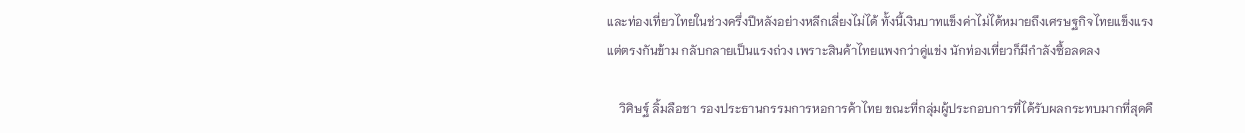และท่องเที่ยวไทยในช่วงครึ่งปีหลังอย่างหลีกเลี่ยงไม่ได้ ทั้งนี้เงินบาทแข็งค่าไม่ได้หมายถึงเศรษฐกิจไทยแข็งแรง แต่ตรงกันข้าม กลับกลายเป็นแรงถ่วง เพราะสินค้าไทยแพงกว่าคู่แข่ง นักท่องเที่ยวก็มีกำลังซื้อลดลง

    วิศิษฐ์ ลิ้มลือชา รองประธานกรรมการหอการค้าไทย ขณะที่กลุ่มผู้ประกอบการที่ได้รับผลกระทบมากที่สุดคื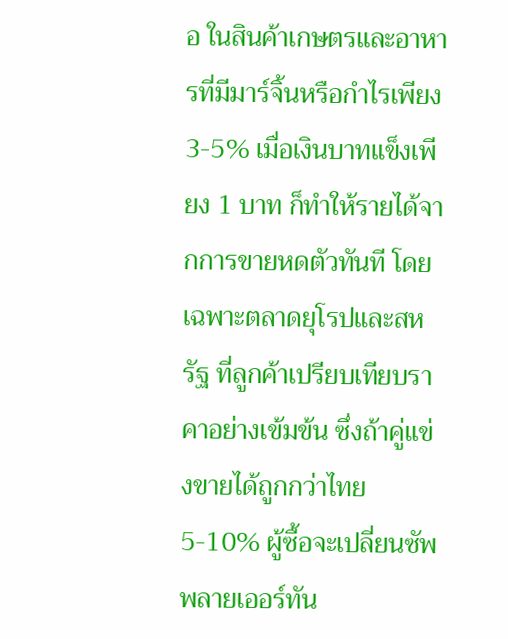อ ในสินค้าเกษตรและอาหารที่มีมาร์จิ้นหรือกำไรเพียง 3-5% เมื่อเงินบาทแข็งเพียง 1 บาท ก็ทำให้รายได้จากการขายหดตัวทันที โดยเฉพาะตลาดยุโรปและสหรัฐ ที่ลูกค้าเปรียบเทียบราคาอย่างเข้มข้น ซึ่งถ้าคู่แข่งขายได้ถูกกว่าไทย 5-10% ผู้ซื้อจะเปลี่ยนซัพพลายเออร์ทัน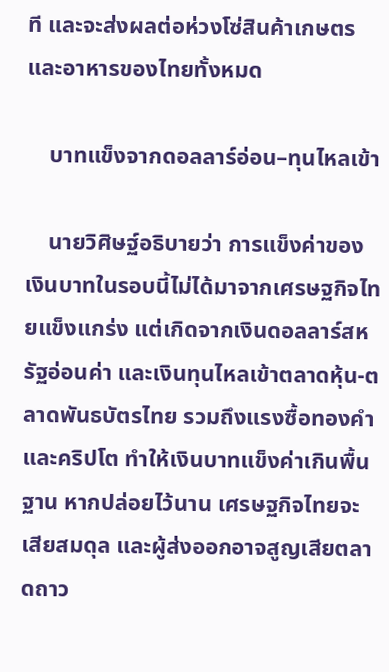ที และจะส่งผลต่อห่วงโซ่สินค้าเกษตรและอาหารของไทยทั้งหมด

    บาทแข็งจากดอลลาร์อ่อน–ทุนไหลเข้า

    นายวิศิษฐ์อธิบายว่า การแข็งค่าของเงินบาทในรอบนี้ไม่ได้มาจากเศรษฐกิจไทยแข็งแกร่ง แต่เกิดจากเงินดอลลาร์สหรัฐอ่อนค่า และเงินทุนไหลเข้าตลาดหุ้น-ตลาดพันธบัตรไทย รวมถึงแรงซื้อทองคำและคริปโต ทำให้เงินบาทแข็งค่าเกินพื้นฐาน หากปล่อยไว้นาน เศรษฐกิจไทยจะเสียสมดุล และผู้ส่งออกอาจสูญเสียตลาดถาว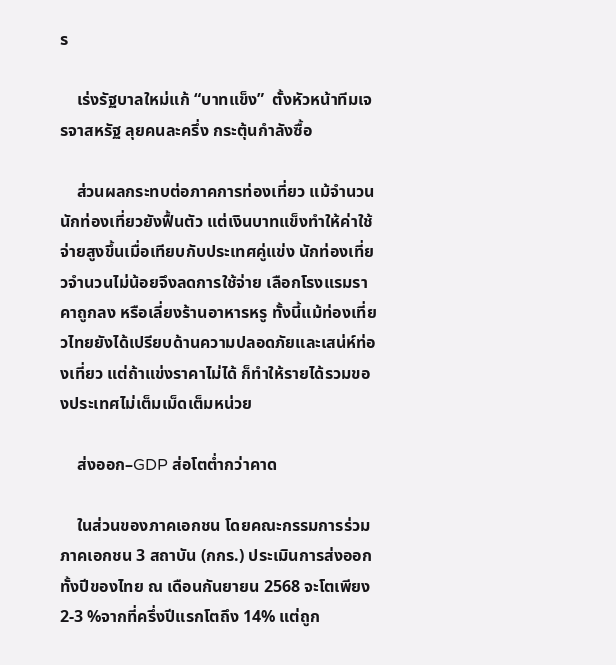ร

    เร่งรัฐบาลใหม่แก้ “บาทแข็ง”  ตั้งหัวหน้าทีมเจรจาสหรัฐ ลุยคนละครึ่ง กระตุ้นกำลังซื้อ

    ส่วนผลกระทบต่อภาคการท่องเที่ยว แม้จำนวนนักท่องเที่ยวยังฟื้นตัว แต่เงินบาทแข็งทำให้ค่าใช้จ่ายสูงขึ้นเมื่อเทียบกับประเทศคู่แข่ง นักท่องเที่ยวจำนวนไม่น้อยจึงลดการใช้จ่าย เลือกโรงแรมราคาถูกลง หรือเลี่ยงร้านอาหารหรู ทั้งนี้แม้ท่องเที่ยวไทยยังได้เปรียบด้านความปลอดภัยและเสน่ห์ท่องเที่ยว แต่ถ้าแข่งราคาไม่ได้ ก็ทำให้รายได้รวมของประเทศไม่เต็มเม็ดเต็มหน่วย

    ส่งออก–GDP ส่อโตตํ่ากว่าคาด

    ในส่วนของภาคเอกชน โดยคณะกรรมการร่วมภาคเอกชน 3 สถาบัน (กกร.) ประเมินการส่งออกทั้งปีของไทย ณ เดือนกันยายน 2568 จะโตเพียง 2-3 %จากที่ครึ่งปีแรกโตถึง 14% แต่ถูก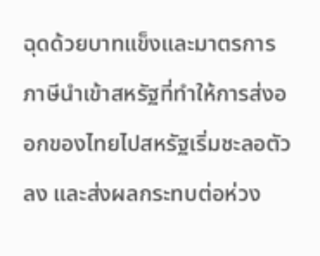ฉุดด้วยบาทแข็งและมาตรการภาษีนำเข้าสหรัฐที่ทำให้การส่งออกของไทยไปสหรัฐเริ่มชะลอตัวลง และส่งผลกระทบต่อห่วง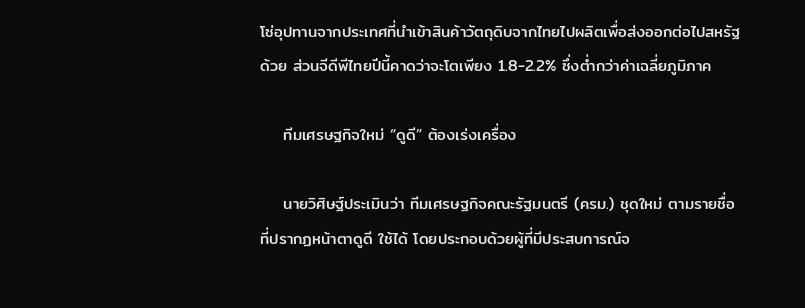โซ่อุปทานจากประเทศที่นำเข้าสินค้าวัตถุดิบจากไทยไปผลิตเพื่อส่งออกต่อไปสหรัฐด้วย ส่วนจีดีพีไทยปีนี้คาดว่าจะโตเพียง 1.8-2.2% ซึ่งตํ่ากว่าค่าเฉลี่ยภูมิภาค

    ทีมเศรษฐกิจใหม่ “ดูดี” ต้องเร่งเครื่อง

    นายวิศิษฐ์ประเมินว่า ทีมเศรษฐกิจคณะรัฐมนตรี (ครม.) ชุดใหม่ ตามรายชื่อที่ปรากฏหน้าตาดูดี ใช้ได้ โดยประกอบด้วยผู้ที่มีประสบการณ์จ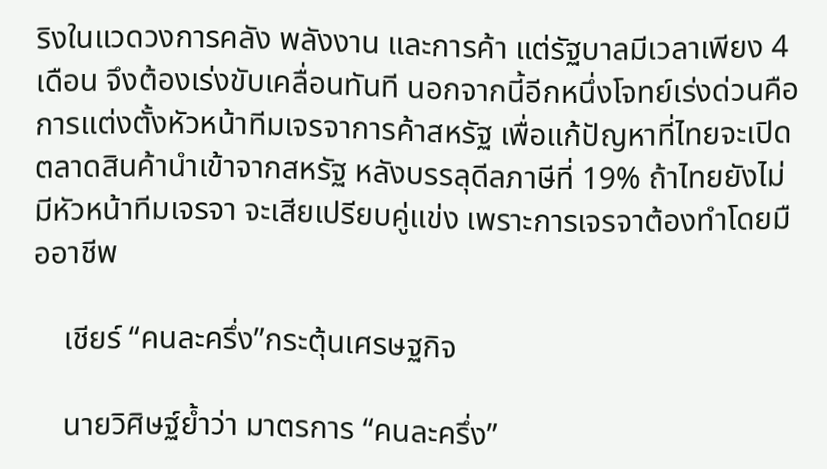ริงในแวดวงการคลัง พลังงาน และการค้า แต่รัฐบาลมีเวลาเพียง 4 เดือน จึงต้องเร่งขับเคลื่อนทันที นอกจากนี้อีกหนึ่งโจทย์เร่งด่วนคือการแต่งตั้งหัวหน้าทีมเจรจาการค้าสหรัฐ เพื่อแก้ปัญหาที่ไทยจะเปิดตลาดสินค้านำเข้าจากสหรัฐ หลังบรรลุดีลภาษีที่ 19% ถ้าไทยยังไม่มีหัวหน้าทีมเจรจา จะเสียเปรียบคู่แข่ง เพราะการเจรจาต้องทำโดยมืออาชีพ

    เชียร์ “คนละครึ่ง”กระตุ้นเศรษฐกิจ

    นายวิศิษฐ์ยํ้าว่า มาตรการ “คนละครึ่ง”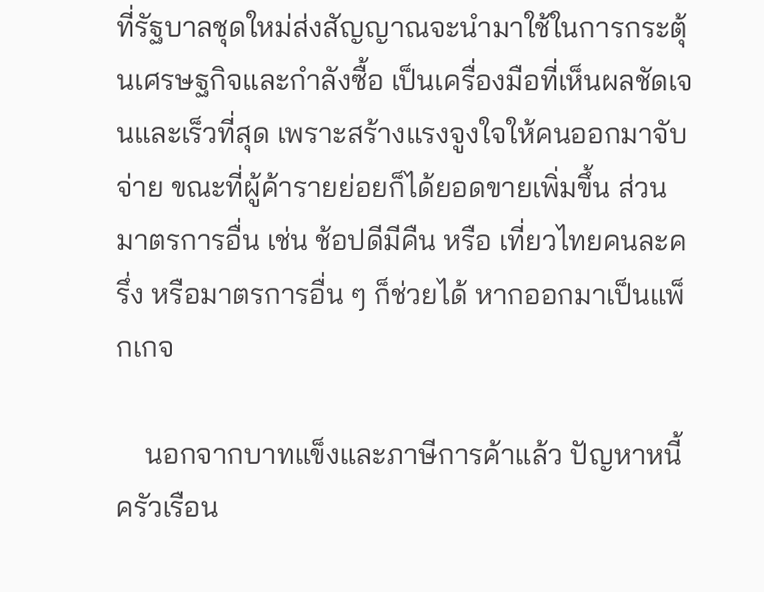ที่รัฐบาลชุดใหม่ส่งสัญญาณจะนำมาใช้ในการกระตุ้นเศรษฐกิจและกำลังซื้อ เป็นเครื่องมือที่เห็นผลชัดเจนและเร็วที่สุด เพราะสร้างแรงจูงใจให้คนออกมาจับจ่าย ขณะที่ผู้ค้ารายย่อยก็ได้ยอดขายเพิ่มขึ้น ส่วนมาตรการอื่น เช่น ช้อปดีมีคืน หรือ เที่ยวไทยคนละครึ่ง หรือมาตรการอื่น ๆ ก็ช่วยได้ หากออกมาเป็นแพ็กเกจ

    นอกจากบาทแข็งและภาษีการค้าแล้ว ปัญหาหนี้ครัวเรือน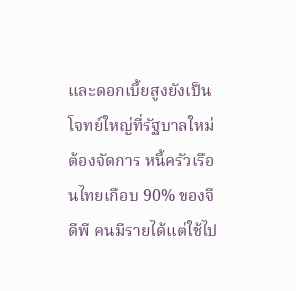และดอกเบี้ยสูงยังเป็นโจทย์ใหญ่ที่รัฐบาลใหม่ต้องจัดการ หนี้ครัวเรือนไทยเกือบ 90% ของจีดีพี คนมีรายได้แต่ใช้ไป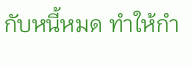กับหนี้หมด ทำให้กำ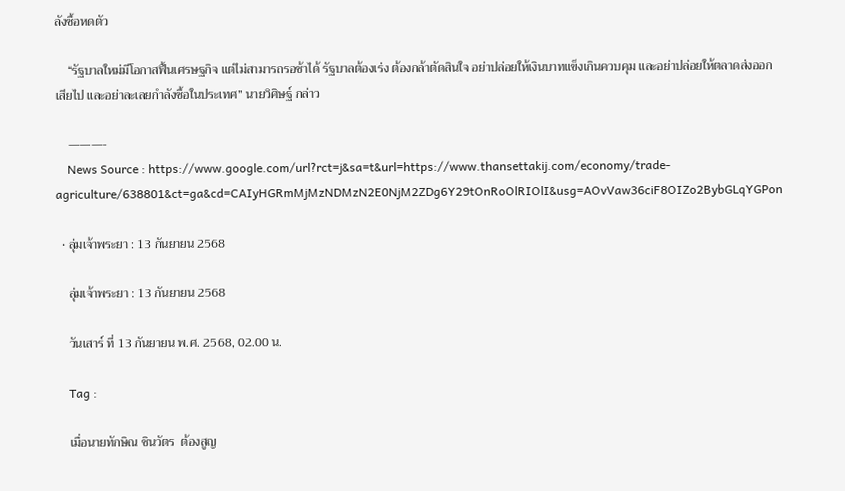ลังซื้อหดตัว

    “รัฐบาลใหม่มีโอกาสฟื้นเศรษฐกิจ แต่ไม่สามารถรอช้าได้ รัฐบาลต้องเร่ง ต้องกล้าตัดสินใจ อย่าปล่อยให้เงินบาทแข็งเกินควบคุม และอย่าปล่อยให้ตลาดส่งออกเสียไป และอย่าละเลยกำลังซื้อในประเทศ” นายวิศิษฐ์ กล่าว

    ———-
    News Source : https://www.google.com/url?rct=j&sa=t&url=https://www.thansettakij.com/economy/trade-agriculture/638801&ct=ga&cd=CAIyHGRmMjMzNDMzN2E0NjM2ZDg6Y29tOnRoOlRIOlI&usg=AOvVaw36ciF8OIZo2BybGLqYGPon

  • ลุ่มเจ้าพระยา : 13 กันยายน 2568

    ลุ่มเจ้าพระยา : 13 กันยายน 2568

    วันเสาร์ ที่ 13 กันยายน พ.ศ. 2568, 02.00 น.

    Tag :

    เมื่อนายทักษิณ ชินวัตร  ต้องสูญ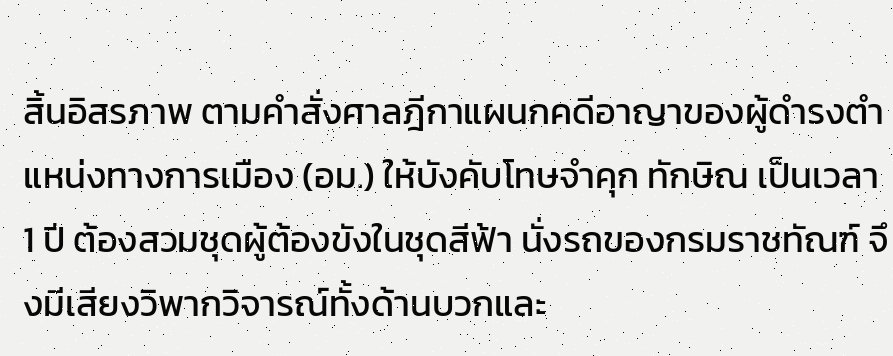สิ้นอิสรภาพ ตามคำสั่งศาลฎีกาแผนกคดีอาญาของผู้ดำรงตำแหน่งทางการเมือง (อม.) ให้บังคับโทษจำคุก ทักษิณ เป็นเวลา 1 ปี ต้องสวมชุดผู้ต้องขังในชุดสีฟ้า นั่งรถของกรมราชทัณฑ์ จึงมีเสียงวิพากวิจารณ์ทั้งด้านบวกและ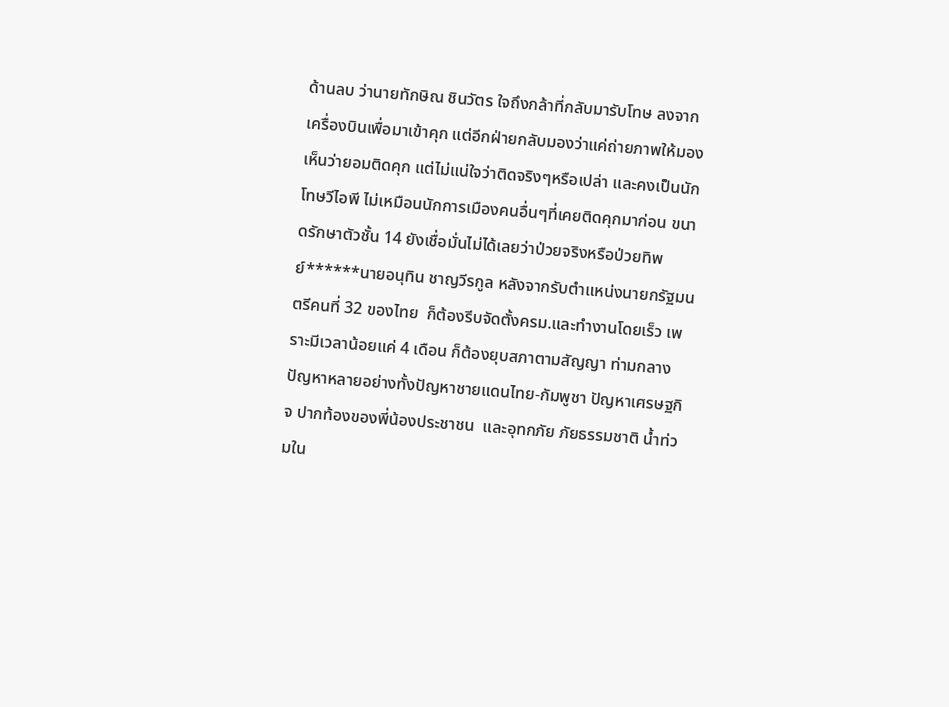ด้านลบ ว่านายทักษิณ ชินวัตร ใจถึงกล้าที่กลับมารับโทษ ลงจากเครื่องบินเพื่อมาเข้าคุก แต่อีกฝ่ายกลับมองว่าแค่ถ่ายภาพให้มองเห็นว่ายอมติดคุก แต่ไม่แน่ใจว่าติดจริงๆหรือเปล่า และคงเป็นนักโทษวีไอพี ไม่เหมือนนักการเมืองคนอื่นๆที่เคยติดคุกมาก่อน ขนาดรักษาตัวชั้น 14 ยังเชื่อมั่นไม่ได้เลยว่าป่วยจริงหรือป่วยทิพย์******นายอนุทิน ชาญวีรกูล หลังจากรับตำแหน่งนายกรัฐมนตรีคนที่ 32 ของไทย  ก็ต้องรีบจัดตั้งครม.และทำงานโดยเร็ว เพราะมีเวลาน้อยแค่ 4 เดือน ก็ต้องยุบสภาตามสัญญา ท่ามกลางปัญหาหลายอย่างทั้งปัญหาชายแดนไทย-กัมพูชา ปัญหาเศรษฐกิจ ปากท้องของพี่น้องประชาชน  และอุทกภัย ภัยธรรมชาติ น้ำท่วมใน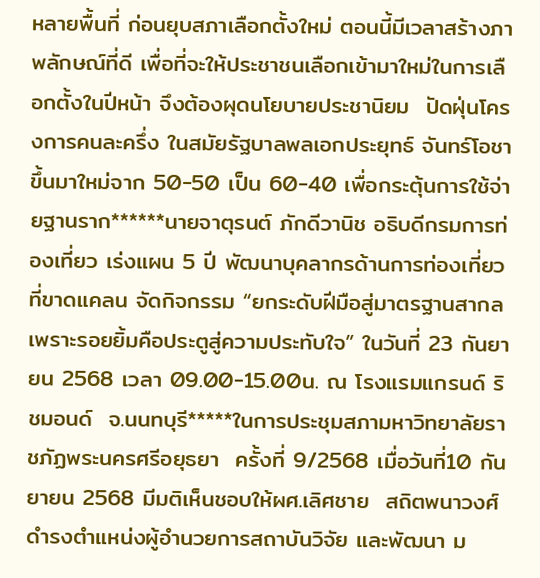หลายพื้นที่ ก่อนยุบสภาเลือกตั้งใหม่ ตอนนี้มีเวลาสร้างภาพลักษณ์ที่ดี เพื่อที่จะให้ประชาชนเลือกเข้ามาใหม่ในการเลือกตั้งในปีหน้า จึงต้องผุดนโยบายประชานิยม  ปัดฝุ่นโครงการคนละครึ่ง ในสมัยรัฐบาลพลเอกประยุทธ์ จันทร์โอชา ขึ้นมาใหม่จาก 50-50 เป็น 60-40 เพื่อกระตุ้นการใช้จ่ายฐานราก******นายจาตุรนต์ ภักดีวานิช อธิบดีกรมการท่องเที่ยว เร่งแผน 5 ปี พัฒนาบุคลากรด้านการท่องเที่ยวที่ขาดแคลน จัดกิจกรรม “ยกระดับฝีมือสู่มาตรฐานสากลเพราะรอยยิ้มคือประตูสู่ความประทับใจ” ในวันที่ 23 กันยายน 2568 เวลา 09.00-15.00น. ณ โรงแรมแกรนด์ ริชมอนด์  จ.นนทบุรี*****ในการประชุมสภามหาวิทยาลัยราชภัฏพระนครศรีอยุธยา  ครั้งที่ 9/2568 เมื่อวันที่10 กันยายน 2568 มีมติเห็นชอบให้ผศ.เลิศชาย  สถิตพนาวงศ์  ดำรงตำแหน่งผู้อำนวยการสถาบันวิจัย และพัฒนา ม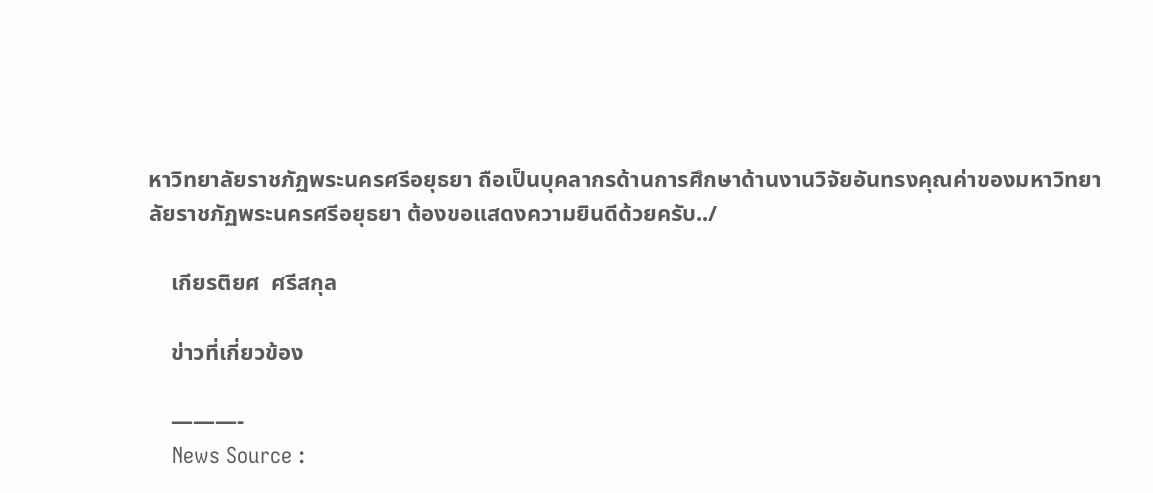หาวิทยาลัยราชภัฏพระนครศรีอยุธยา ถือเป็นบุคลากรด้านการศึกษาด้านงานวิจัยอันทรงคุณค่าของมหาวิทยาลัยราชภัฏพระนครศรีอยุธยา ต้องขอแสดงความยินดีด้วยครับ../

    เกียรติยศ  ศรีสกุล

    ข่าวที่เกี่ยวข้อง

    ———-
    News Source :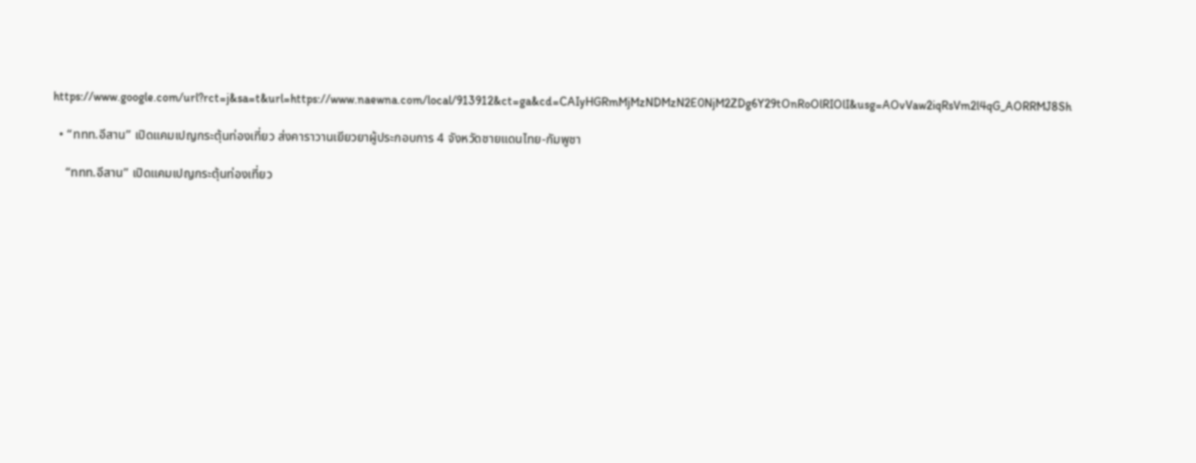https://www.google.com/url?rct=j&sa=t&url=https://www.naewna.com/local/913912&ct=ga&cd=CAIyHGRmMjMzNDMzN2E0NjM2ZDg6Y29tOnRoOlRIOlI&usg=AOvVaw2iqRsVm2l4qG_AORRMJ8Sh

  • “ททท.อีสาน” เปิดแคมเปญกระตุ้นท่องเที่ยว ส่งคาราวานเยียวยาผู้ประกอบการ 4 จังหวัดชายแดนไทย-กัมพูชา

    “ททท.อีสาน” เปิดแคมเปญกระตุ้นท่องเที่ยว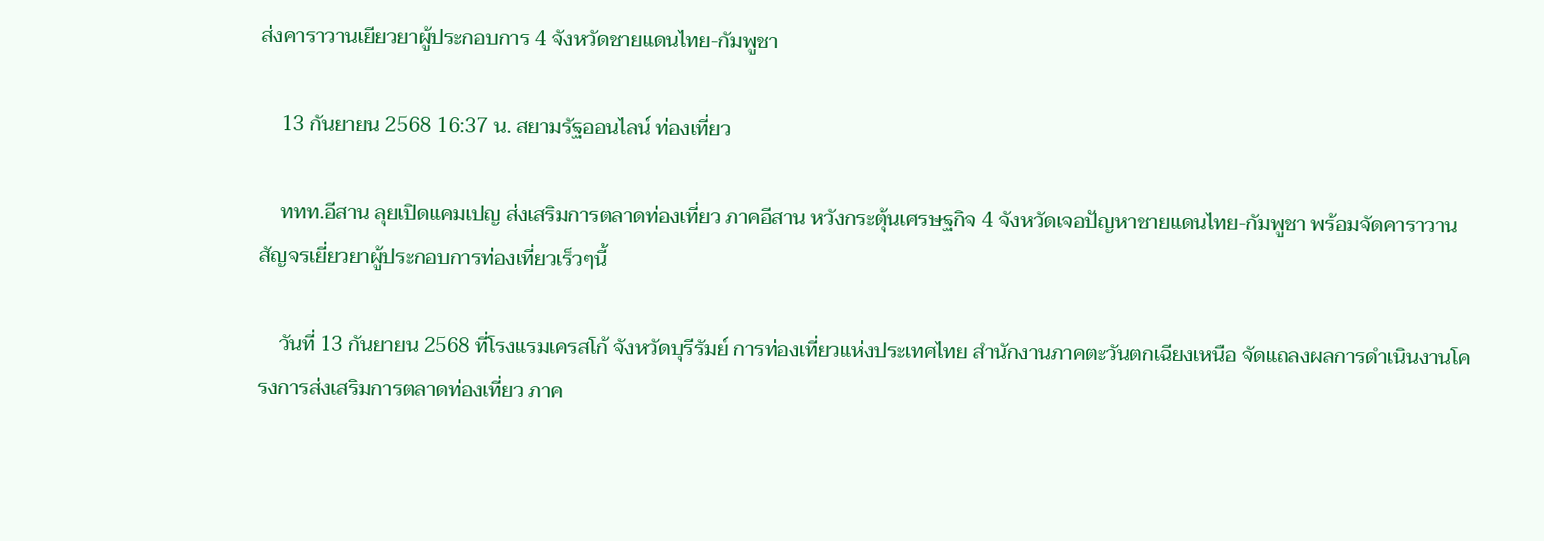ส่งคาราวานเยียวยาผู้ประกอบการ 4 จังหวัดชายแดนไทย-กัมพูชา

    13 กันยายน 2568 16:37 น. สยามรัฐออนไลน์ ท่องเที่ยว

    ททท.อีสาน ลุยเปิดแคมเปญ ส่งเสริมการตลาดท่องเที่ยว ภาคอีสาน หวังกระตุ้นเศรษฐกิจ 4 จังหวัดเจอปัญหาชายแดนไทย-กัมพูชา พร้อมจัดคาราวานสัญจรเยี่ยวยาผู้ประกอบการท่องเที่ยวเร็วๆนี้

    วันที่ 13 กันยายน 2568 ที่โรงแรมเครสโก้ จังหวัดบุรีรัมย์ การท่องเที่ยวแห่งประเทศไทย สำนักงานภาคตะวันตกเฉียงเหนือ จัดแถลงผลการดำเนินงานโครงการส่งเสริมการตลาดท่องเที่ยว ภาค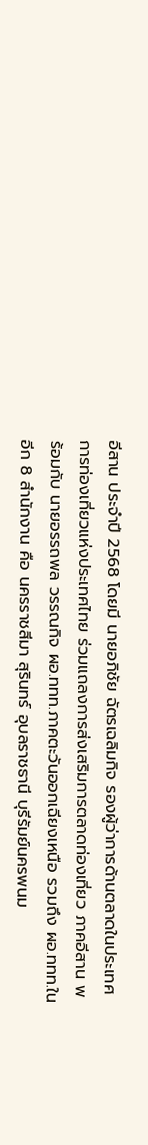อีสาน ประจำปี 2568 โดยมี นายอภิชัย ฉัตรเฉลิมกิจ รองผู้ว่าการด้านตลาดในประเทศ การท่องเที่ยวแห่งประเทศไทย ร่วมแถลงการส่งเสริมการตลาดท่องเที่ยว ภาคอีสาน พร้อมกับ นายอรรถพล วรรณกิจ ผอ.ททท.ภาคตะวันออกเฉียงเหนือ รวมถึง ผอ.ททท.ในอีก 8 สำนักงาน คือ นครราชสีมา สุรินทร์ อุบลราชธานี บุรีรัมย์นครพนม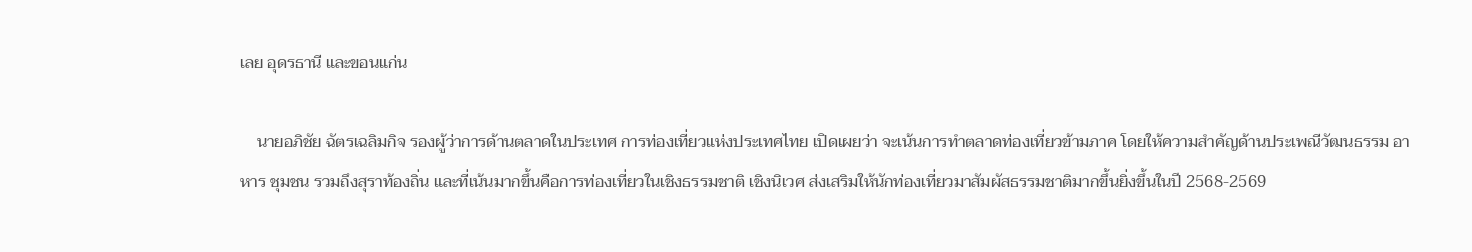เลย อุดรธานี และขอนแก่น

    นายอภิชัย ฉัตรเฉลิมกิจ รองผู้ว่าการด้านตลาดในประเทศ การท่องเที่ยวแห่งประเทศไทย เปิดเผยว่า จะเน้นการทำตลาดท่องเที่ยวข้ามภาค โดยให้ความสำคัญด้านประเพณีวัฒนธรรม อาหาร ชุมชน รวมถึงสุราท้องถิ่น และที่เน้นมากขึ้นคือการท่องเที่ยวในเชิงธรรมชาติ เชิงนิเวศ ส่งเสริมให้นักท่องเที่ยวมาสัมผัสธรรมชาติมากขึ้นยิ่งขึ้นในปี 2568-2569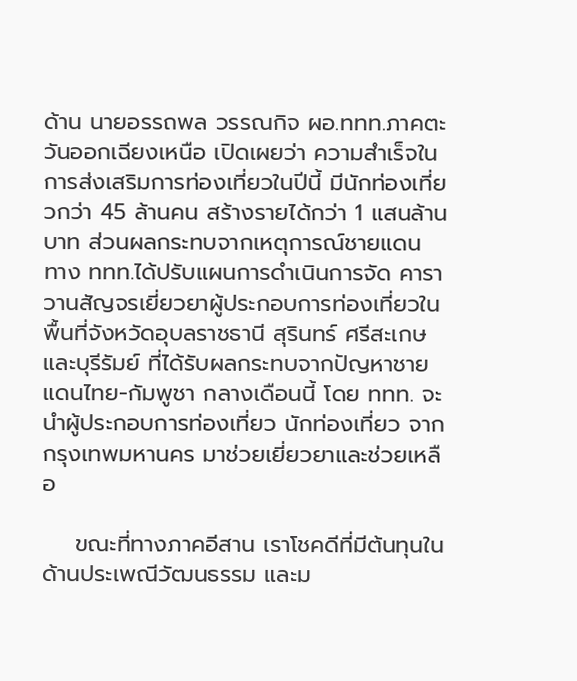ด้าน นายอรรถพล วรรณกิจ ผอ.ททท.ภาคตะวันออกเฉียงเหนือ เปิดเผยว่า ความสำเร็จในการส่งเสริมการท่องเที่ยวในปีนี้ มีนักท่องเที่ยวกว่า 45 ล้านคน สร้างรายได้กว่า 1 แสนล้านบาท ส่วนผลกระทบจากเหตุการณ์ชายแดน ทาง ททท.ได้ปรับแผนการดำเนินการจัด คาราวานสัญจรเยี่ยวยาผู้ประกอบการท่องเที่ยวในพื้นที่จังหวัดอุบลราชธานี สุรินทร์ ศรีสะเกษ และบุรีรัมย์ ที่ได้รับผลกระทบจากปัญหาชายแดนไทย-กัมพูชา กลางเดือนนี้ โดย ททท. จะนำผู้ประกอบการท่องเที่ยว นักท่องเที่ยว จากกรุงเทพมหานคร มาช่วยเยี่ยวยาและช่วยเหลือ

    ขณะที่ทางภาคอีสาน เราโชคดีที่มีต้นทุนในด้านประเพณีวัฒนธรรม และม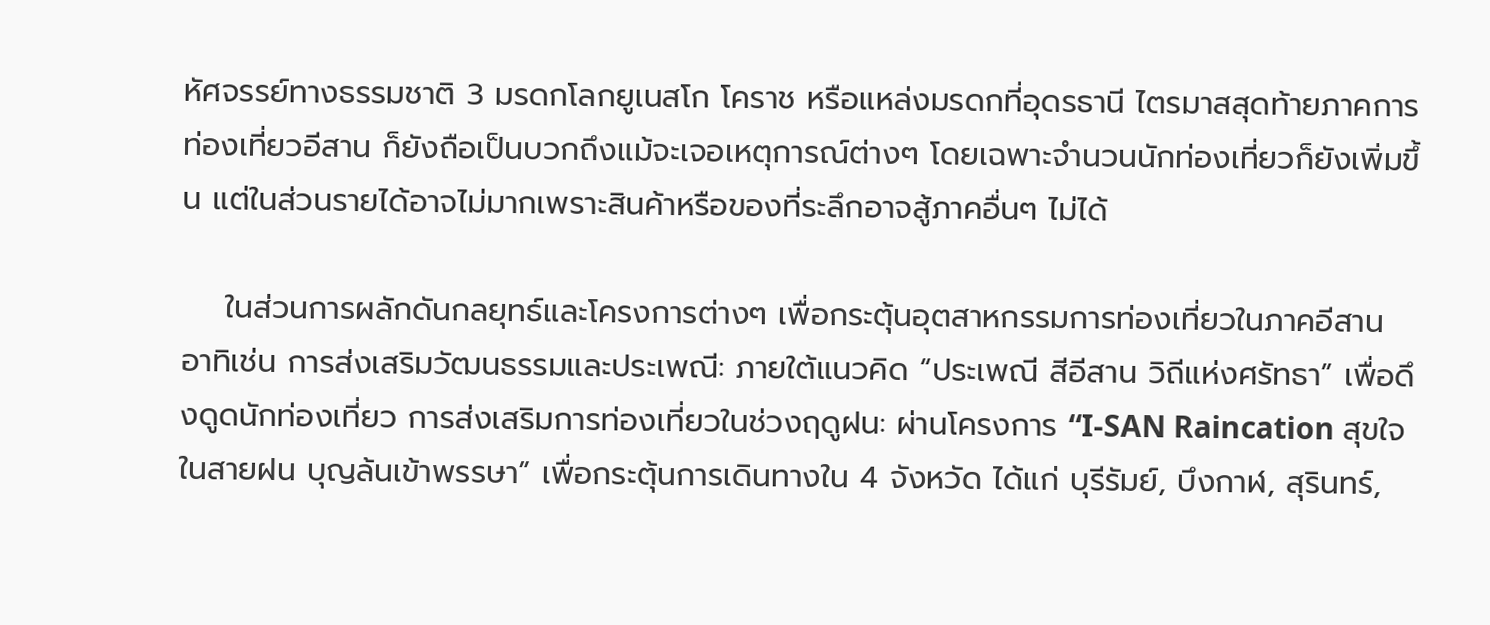หัศจรรย์ทางธรรมชาติ 3 มรดกโลกยูเนสโก โคราช หรือแหล่งมรดกที่อุดรธานี ไตรมาสสุดท้ายภาคการท่องเที่ยวอีสาน ก็ยังถือเป็นบวกถึงแม้จะเจอเหตุการณ์ต่างๆ โดยเฉพาะจำนวนนักท่องเที่ยวก็ยังเพิ่มขึ้น แต่ในส่วนรายได้อาจไม่มากเพราะสินค้าหรือของที่ระลึกอาจสู้ภาคอื่นๆ ไม่ได้

    ในส่วนการผลักดันกลยุทธ์และโครงการต่างๆ เพื่อกระตุ้นอุตสาหกรรมการท่องเที่ยวในภาคอีสาน อาทิเช่น การส่งเสริมวัฒนธรรมและประเพณี: ภายใต้แนวคิด “ประเพณี สีอีสาน วิถีแห่งศรัทธา” เพื่อดึงดูดนักท่องเที่ยว การส่งเสริมการท่องเที่ยวในช่วงฤดูฝน: ผ่านโครงการ “I-SAN Raincation สุขใจในสายฝน บุญล้นเข้าพรรษา” เพื่อกระตุ้นการเดินทางใน 4 จังหวัด ได้แก่ บุรีรัมย์, บึงกาฬ, สุรินทร์,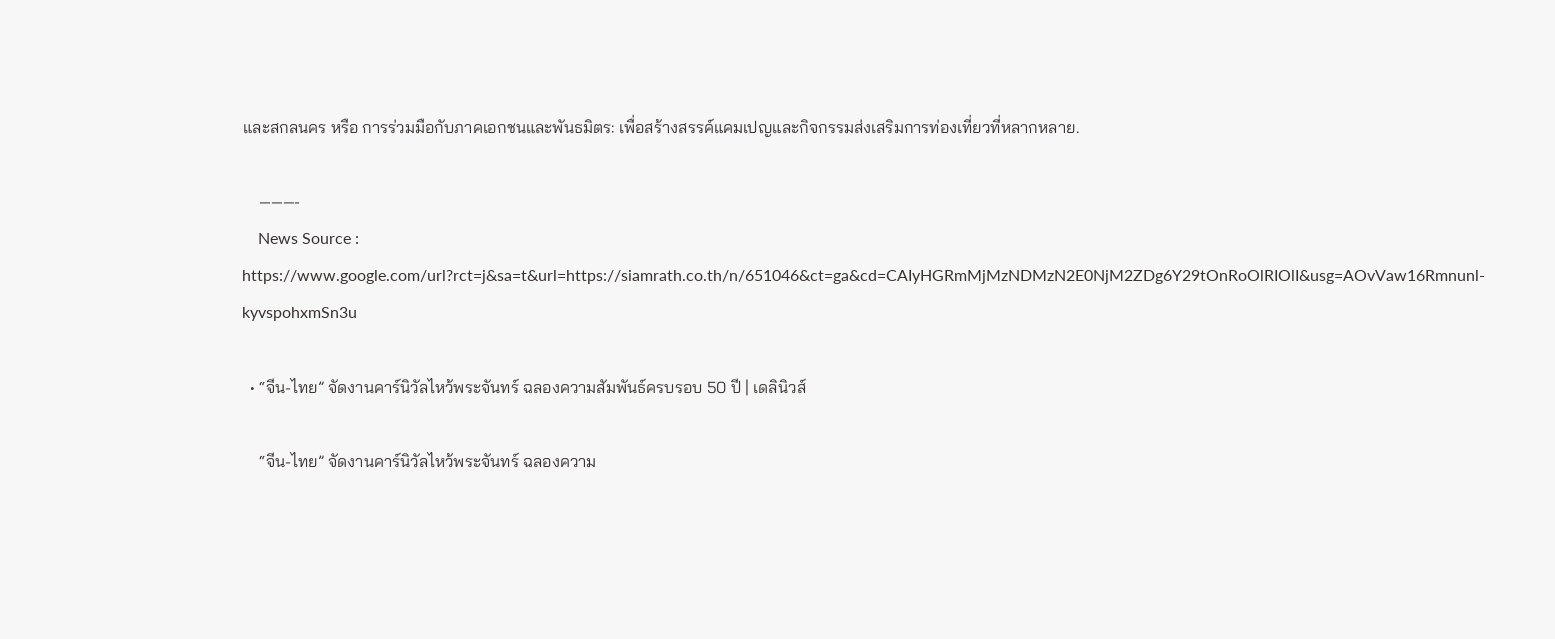และสกลนคร หรือ การร่วมมือกับภาคเอกชนและพันธมิตร: เพื่อสร้างสรรค์แคมเปญและกิจกรรมส่งเสริมการท่องเที่ยวที่หลากหลาย.

    ———-
    News Source : https://www.google.com/url?rct=j&sa=t&url=https://siamrath.co.th/n/651046&ct=ga&cd=CAIyHGRmMjMzNDMzN2E0NjM2ZDg6Y29tOnRoOlRIOlI&usg=AOvVaw16Rmnunl-kyvspohxmSn3u

  • “จีน-ไทย” จัดงานคาร์นิวัลไหว้พระจันทร์ ฉลองความสัมพันธ์ครบรอบ 50 ปี | เดลินิวส์

    “จีน-ไทย” จัดงานคาร์นิวัลไหว้พระจันทร์ ฉลองความ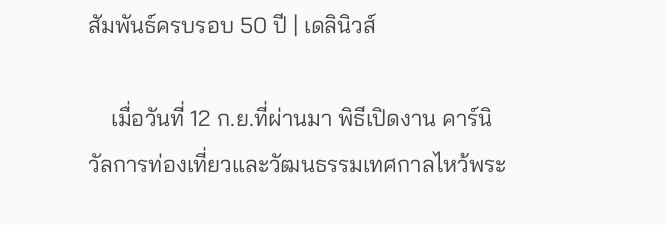สัมพันธ์ครบรอบ 50 ปี | เดลินิวส์

    เมื่อวันที่ 12 ก.ย.ที่ผ่านมา พิธีเปิดงาน คาร์นิวัลการท่องเที่ยวและวัฒนธรรมเทศกาลไหว้พระ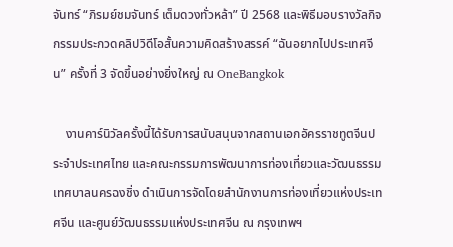จันทร์ “ภิรมย์ชมจันทร์ เต็มดวงทั่วหล้า” ปี 2568 และพิธีมอบรางวัลกิจกรรมประกวดคลิปวิดีโอสั้นความคิดสร้างสรรค์ “ฉันอยากไปประเทศจีน” ครั้งที่ 3 จัดขึ้นอย่างยิ่งใหญ่ ณ OneBangkok

    งานคาร์นิวัลครั้งนี้ได้รับการสนับสนุนจากสถานเอกอัครราชทูตจีนประจำประเทศไทย และคณะกรรมการพัฒนาการท่องเที่ยวและวัฒนธรรมเทศบาลนครฉงชิ่ง ดำเนินการจัดโดยสำนักงานการท่องเที่ยวแห่งประเทศจีน และศูนย์วัฒนธรรมแห่งประเทศจีน ณ กรุงเทพฯ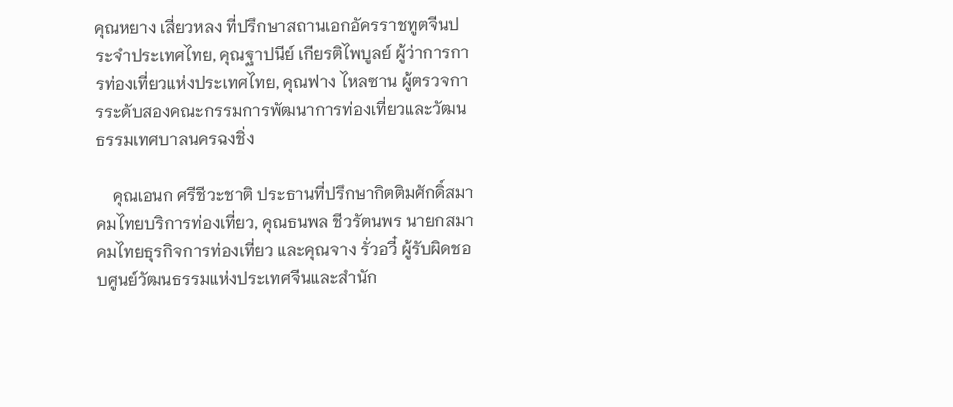คุณหยาง เสี่ยวหลง ที่ปรึกษาสถานเอกอัครราชทูตจีนประจำประเทศไทย, คุณฐาปนีย์ เกียรติไพบูลย์ ผู้ว่าการการท่องเที่ยวแห่งประเทศไทย, คุณฟาง ไหลซาน ผู้ตรวจการระดับสองคณะกรรมการพัฒนาการท่องเที่ยวและวัฒนธรรมเทศบาลนครฉงชิ่ง

    คุณเอนก ศรีชีวะชาติ ประธานที่ปรึกษากิตติมศักดิ์สมาคมไทยบริการท่องเที่ยว, คุณธนพล ชีวรัตนพร นายกสมาคมไทยธุรกิจการท่องเที่ยว และคุณจาง รั่วอวี๋ ผู้รับผิดชอบศูนย์วัฒนธรรมแห่งประเทศจีนและสำนัก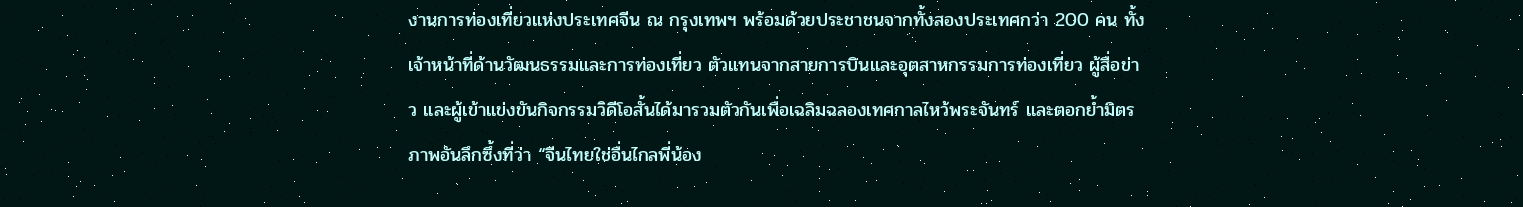งานการท่องเที่ยวแห่งประเทศจีน ณ กรุงเทพฯ พร้อมด้วยประชาชนจากทั้งสองประเทศกว่า 200 คน ทั้งเจ้าหน้าที่ด้านวัฒนธรรมและการท่องเที่ยว ตัวแทนจากสายการบินและอุตสาหกรรมการท่องเที่ยว ผู้สื่อข่าว และผู้เข้าแข่งขันกิจกรรมวิดีโอสั้นได้มารวมตัวกันเพื่อเฉลิมฉลองเทศกาลไหว้พระจันทร์ และตอกย้ำมิตรภาพอันลึกซึ้งที่ว่า “จีนไทยใช่อื่นไกลพี่น้อง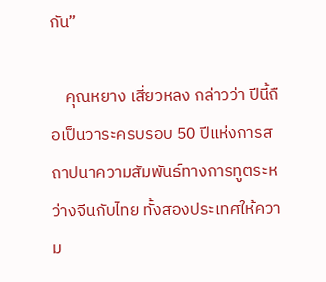กัน”

    คุณหยาง เสี่ยวหลง กล่าวว่า ปีนี้ถือเป็นวาระครบรอบ 50 ปีแห่งการสถาปนาความสัมพันธ์ทางการทูตระหว่างจีนกับไทย ทั้งสองประเทศให้ความ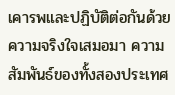เคารพและปฏิบัติต่อกันด้วยความจริงใจเสมอมา ความสัมพันธ์ของทั้งสองประเทศ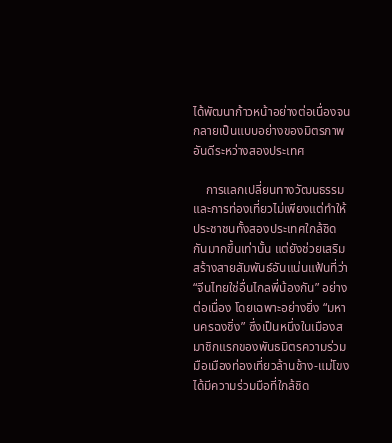ได้พัฒนาก้าวหน้าอย่างต่อเนื่องจนกลายเป็นแบบอย่างของมิตรภาพอันดีระหว่างสองประเทศ

    การแลกเปลี่ยนทางวัฒนธรรมและการท่องเที่ยวไม่เพียงแต่ทำให้ประชาชนทั้งสองประเทศใกล้ชิดกันมากขึ้นเท่านั้น แต่ยังช่วยเสริมสร้างสายสัมพันธ์อันแน่นแฟ้นที่ว่า “จีนไทยใช่อื่นไกลพี่น้องกัน” อย่างต่อเนื่อง โดยเฉพาะอย่างยิ่ง “มหานครฉงชิ่ง” ซึ่งเป็นหนึ่งในเมืองสมาชิกแรกของพันธมิตรความร่วมมือเมืองท่องเที่ยวล้านช้าง-แม่โขง ได้มีความร่วมมือที่ใกล้ชิด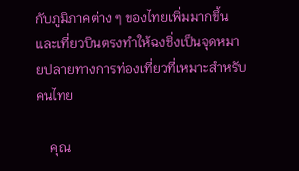กับภูมิภาคต่าง ๆ ของไทยเพิ่มมากขึ้น และเที่ยวบินตรงทำให้ฉงชิ่งเป็นจุดหมายปลายทางการท่องเที่ยวที่เหมาะสำหรับคนไทย

    คุณ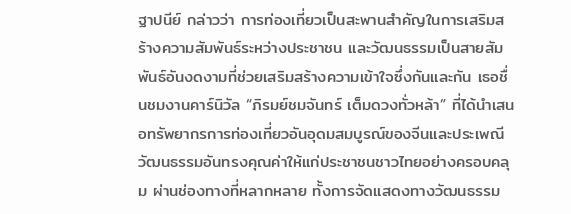ฐาปนีย์ กล่าวว่า การท่องเที่ยวเป็นสะพานสำคัญในการเสริมสร้างความสัมพันธ์ระหว่างประชาชน และวัฒนธรรมเป็นสายสัมพันธ์อันงดงามที่ช่วยเสริมสร้างความเข้าใจซึ่งกันและกัน เธอชื่นชมงานคาร์นิวัล “ภิรมย์ชมจันทร์ เต็มดวงทั่วหล้า” ที่ได้นำเสนอทรัพยากรการท่องเที่ยวอันอุดมสมบูรณ์ของจีนและประเพณีวัฒนธรรมอันทรงคุณค่าให้แก่ประชาชนชาวไทยอย่างครอบคลุม ผ่านช่องทางที่หลากหลาย ทั้งการจัดแสดงทางวัฒนธรรม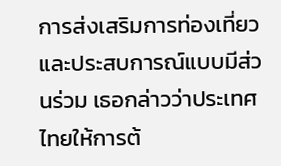การส่งเสริมการท่องเที่ยว และประสบการณ์แบบมีส่วนร่วม เธอกล่าวว่าประเทศไทยให้การต้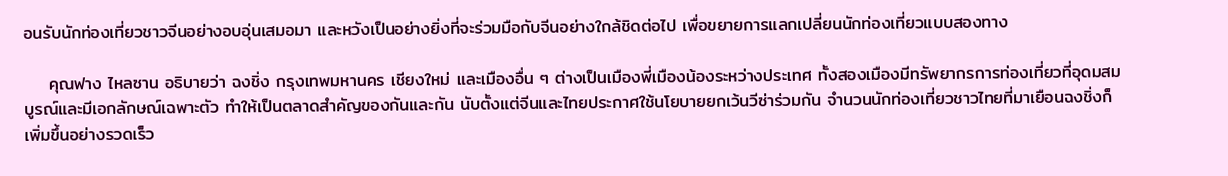อนรับนักท่องเที่ยวชาวจีนอย่างอบอุ่นเสมอมา และหวังเป็นอย่างยิ่งที่จะร่วมมือกับจีนอย่างใกล้ชิดต่อไป เพื่อขยายการแลกเปลี่ยนนักท่องเที่ยวแบบสองทาง

    คุณฟาง ไหลซาน อธิบายว่า ฉงชิ่ง กรุงเทพมหานคร เชียงใหม่ และเมืองอื่น ๆ ต่างเป็นเมืองพี่เมืองน้องระหว่างประเทศ ทั้งสองเมืองมีทรัพยากรการท่องเที่ยวที่อุดมสมบูรณ์และมีเอกลักษณ์เฉพาะตัว ทำให้เป็นตลาดสำคัญของกันและกัน นับตั้งแต่จีนและไทยประกาศใช้นโยบายยกเว้นวีซ่าร่วมกัน จำนวนนักท่องเที่ยวชาวไทยที่มาเยือนฉงชิ่งก็เพิ่มขึ้นอย่างรวดเร็ว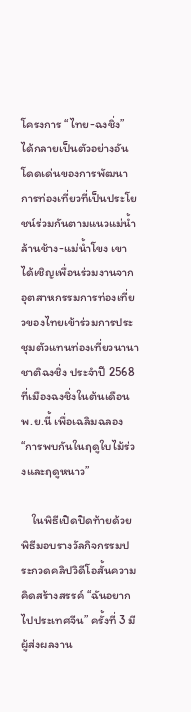โครงการ “ไทย-ฉงชิ่ง” ได้กลายเป็นตัวอย่างอันโดดเด่นของการพัฒนาการท่องเที่ยวที่เป็นประโยชน์ร่วมกันตามแนวแม่น้ำล้านช้าง-แม่น้ำโขง เขาได้เชิญเพื่อนร่วมงานจากอุตสาหกรรมการท่องเที่ยวของไทยเข้าร่วมการประชุมตัวแทนท่องเที่ยวนานาชาติฉงชิ่ง ประจำปี 2568 ที่เมืองฉงชิ่งในต้นเดือนพ.ย.นี้ เพื่อเฉลิมฉลอง “การพบกันในฤดูใบไม้ร่วงและฤดูหนาว”

    ในพิธีเปิดปิดท้ายด้วยพิธีมอบรางวัลกิจกรรมประกวดคลิปวิดีโอสั้นความคิดสร้างสรรค์ “ฉันอยากไปประเทศจีน” ครั้งที่ 3 มีผู้ส่งผลงาน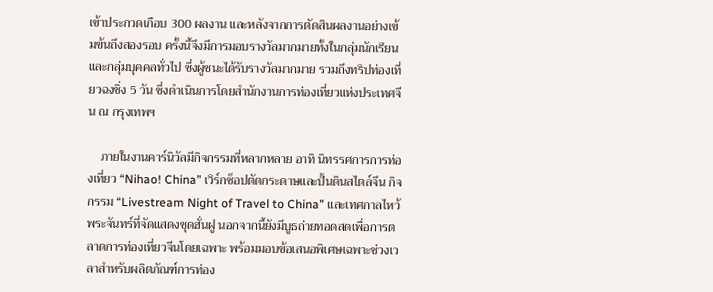เข้าประกวดเกือบ 300 ผลงาน และหลังจากการตัดสินผลงานอย่างเข้มข้นถึงสองรอบ ครั้งนี้จึงมีการมอบรางวัลมากมายทั้งในกลุ่มนักเรียนและกลุ่มบุคคลทั่วไป ซึ่งผู้ชนะได้รับรางวัลมากมาย รวมถึงทริปท่องเที่ยวฉงชิ่ง 5 วัน ซึ่งดำเนินการโดยสำนักงานการท่องเที่ยวแห่งประเทศจีน ณ กรุงเทพฯ

    ภายในงานคาร์นิวัลมีกิจกรรมที่หลากหลาย อาทิ นิทรรศการการท่องเที่ยว “Nihao! China” เวิร์กช็อปตัดกระดาษและปั้นดินสไตล์จีน กิจกรรม “Livestream Night of Travel to China” และเทศกาลไหว้พระจันทร์ที่จัดแสดงชุดฮั่นฝู นอกจากนี้ยังมีบูธถ่ายทอดสดเพื่อการตลาดการท่องเที่ยวจีนโดยเฉพาะ พร้อมมอบข้อเสนอพิเศษเฉพาะช่วงเวลาสำหรับผลิตภัณฑ์การท่อง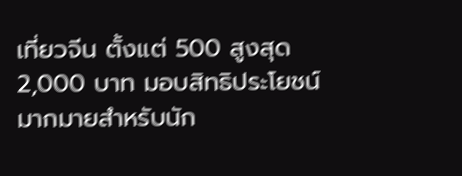เที่ยวจีน ตั้งแต่ 500 สูงสุด 2,000 บาท มอบสิทธิประโยชน์มากมายสำหรับนัก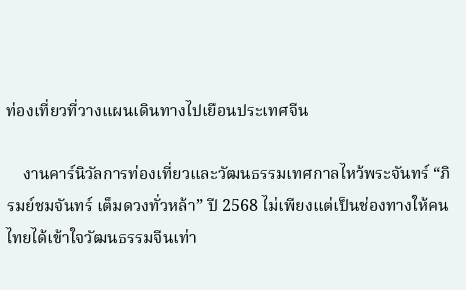ท่องเที่ยวที่วางแผนเดินทางไปเยือนประเทศจีน

    งานคาร์นิวัลการท่องเที่ยวและวัฒนธรรมเทศกาลไหว้พระจันทร์ “ภิรมย์ชมจันทร์ เต็มดวงทั่วหล้า” ปี 2568 ไม่เพียงแต่เป็นช่องทางให้คนไทยได้เข้าใจวัฒนธรรมจีนเท่า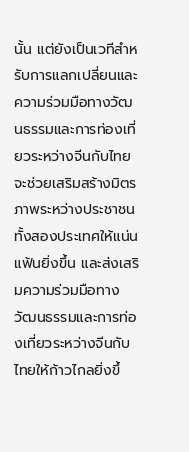นั้น แต่ยังเป็นเวทีสำหรับการแลกเปลี่ยนและความร่วมมือทางวัฒนธรรมและการท่องเที่ยวระหว่างจีนกับไทย จะช่วยเสริมสร้างมิตรภาพระหว่างประชาชนทั้งสองประเทศให้แน่นแฟ้นยิ่งขึ้น และส่งเสริมความร่วมมือทางวัฒนธรรมและการท่องเที่ยวระหว่างจีนกับไทยให้ก้าวไกลยิ่งขึ้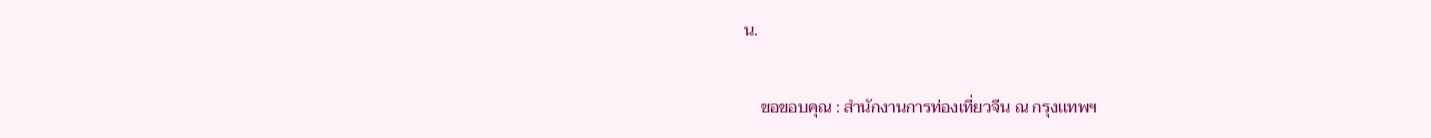น.

    ขอขอบคุณ : สำนักงานการท่องเที่ยวจีน ณ กรุงเเทพฯ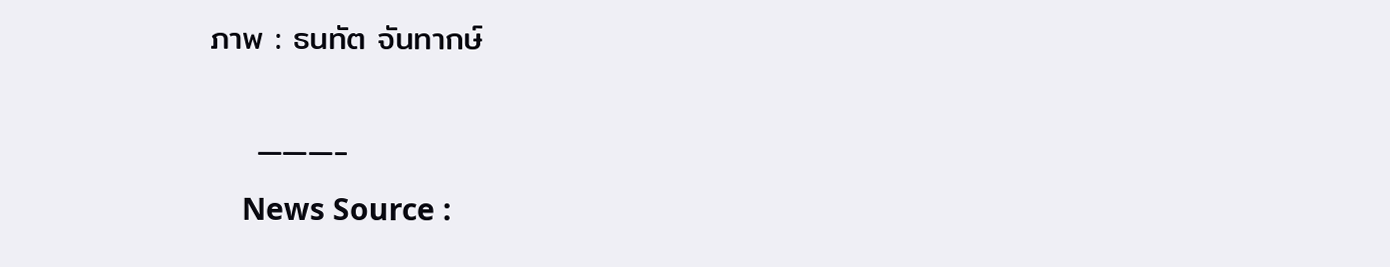ภาพ : ธนทัต จันทากษ์

    ———-
    News Source :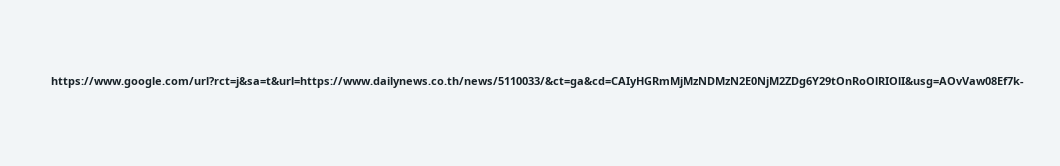https://www.google.com/url?rct=j&sa=t&url=https://www.dailynews.co.th/news/5110033/&ct=ga&cd=CAIyHGRmMjMzNDMzN2E0NjM2ZDg6Y29tOnRoOlRIOlI&usg=AOvVaw08Ef7k-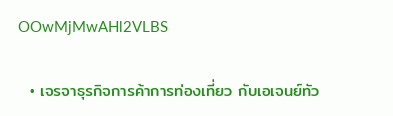OOwMjMwAHl2VLBS

  • เจรจาธุรกิจการค้าการท่องเที่ยว กับเอเจนย์ทัว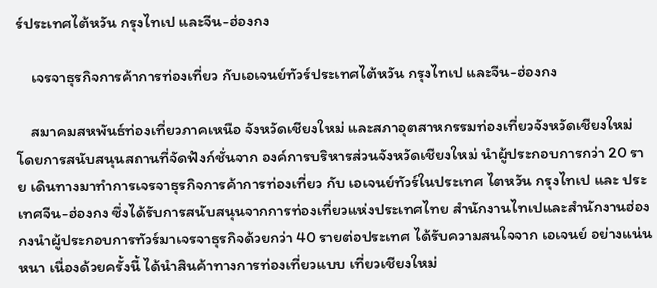ร์ประเทศไต้หวัน กรุงไทเป และจีน-ฮ่องกง

    เจรจาธุรกิจการค้าการท่องเที่ยว กับเอเจนย์ทัวร์ประเทศไต้หวัน กรุงไทเป และจีน-ฮ่องกง

    สมาคมสหพันธ์ท่องเที่ยวภาคเหนือ จังหวัดเชียงใหม่ และสภาอุตสาหกรรมท่องเที่ยวจังหวัดเชียงใหม่ โดยการสนับสนุนสถานที่จัดฟังก์ชั่นจาก องค์การบริหารส่วนจังหวัดเชียงใหม่ นำผู้ประกอบการกว่า 20 ราย เดินทางมาทำการเจรจาธุรกิจการค้าการท่องเที่ยว กับ เอเจนย์ทัวร์ในประเทศ ไตหวัน กรุงไทเป และ ประเทศจีน-ฮ่องกง ซึ่งได้รับการสนับสนุนจากการท่องเที่ยวแห่งประเทศไทย สำนักงานไทเปและสำนักงานฮ่องกงนำผู้ประกอบการทัวร์มาเจรจาธุรกิจด้วยกว่า 40 รายต่อประเทศ ได้รับความสนใจจาก เอเจนย์ อย่างแน่นหนา เนื่องด้วยครั้งนี้ ได้นำสินค้าทางการท่องเที่ยวแบบ เที่ยวเชียงใหม่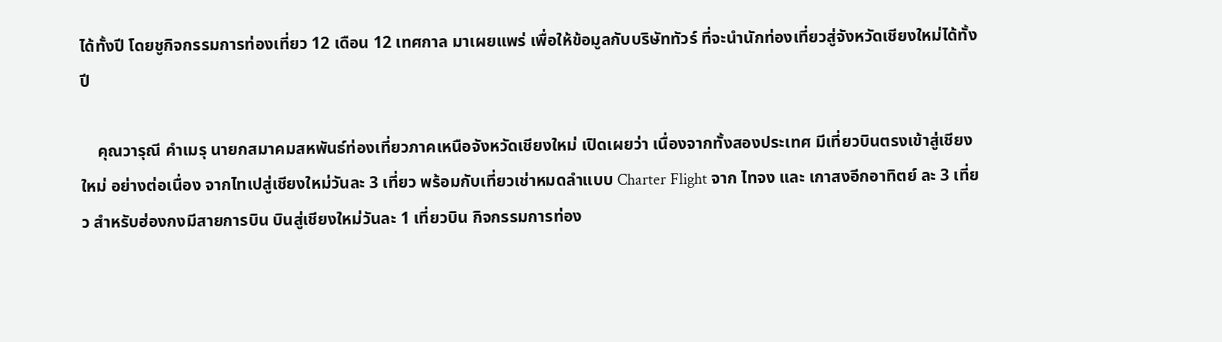ได้ทั้งปี โดยชูกิจกรรมการท่องเที่ยว 12 เดือน 12 เทศกาล มาเผยแพร่ เพื่อให้ข้อมูลกับบริษัททัวร์ ที่จะนำนักท่องเที่ยวสู่จังหวัดเชียงใหม่ได้ทั้งปี

    คุณวารุณี คำเมรุ นายกสมาคมสหพันธ์ท่องเที่ยวภาคเหนือจังหวัดเชียงใหม่ เปิดเผยว่า เนื่องจากทั้งสองประเทศ มีเที่ยวบินตรงเข้าสู่เชียงใหม่ อย่างต่อเนื่อง จากไทเปสู่เชียงใหม่วันละ 3 เที่ยว พร้อมกับเที่ยวเช่าหมดลำแบบ Charter Flight จาก ไทจง และ เกาสงอีกอาทิตย์ ละ 3 เที่ยว สำหรับฮ่องกงมีสายการบิน บินสู่เชียงใหม่วันละ 1 เที่ยวบิน กิจกรรมการท่อง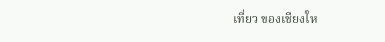เที่ยว ของเชียงให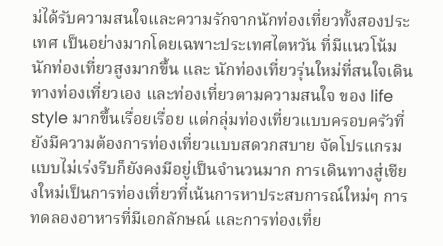ม่ได้รับความสนใจและความรักจากนักท่องเที่ยวทั้งสองประเทศ เป็นอย่างมากโดยเฉพาะประเทศไตหวัน ที่มีแนวโน้มนักท่องเที่ยวสูงมากขึ้น และ นักท่องเที่ยวรุ่นใหม่ที่สนใจเดินทางท่องเที่ยวเอง และท่องเที่ยวตามความสนใจ ของ life style มากขึ้นเรื่อยเรื่อย แต่กลุ่มท่องเที่ยวแบบครอบครัวที่ยังมีความต้องการท่องเที่ยวแบบสดวกสบาย จัดโปรแกรมแบบไม่เร่งรีบก็ยังคงมีอยู่เป็นจำนวนมาก การเดินทางสู่เชียงใหม่เป็นการท่องเที่ยวที่เน้นการหาประสบการณ์ใหม่ๆ การทดลองอาหารที่มีเอกลักษณ์ และการท่องเที่ย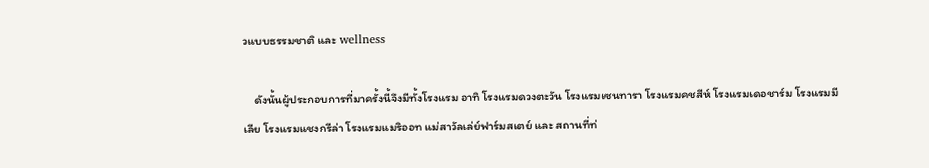วแบบธรรมชาติ และ wellness

    ดังนั้นผู้ประกอบการที่มาครั้งนี้จึงมีทั้งโรงแรม อาทิ โรงแรมดวงตะวัน โรงแรมเซนทารา โรงแรมคชสีห์ โรงแรมเดอชาร์ม โรงแรมมีเลีย โรงแรมแชงกรีล่า โรงแรมแมริออท แม่สาวัลเล่ย์ฟาร์มสเตย์ และ สถานที่ท่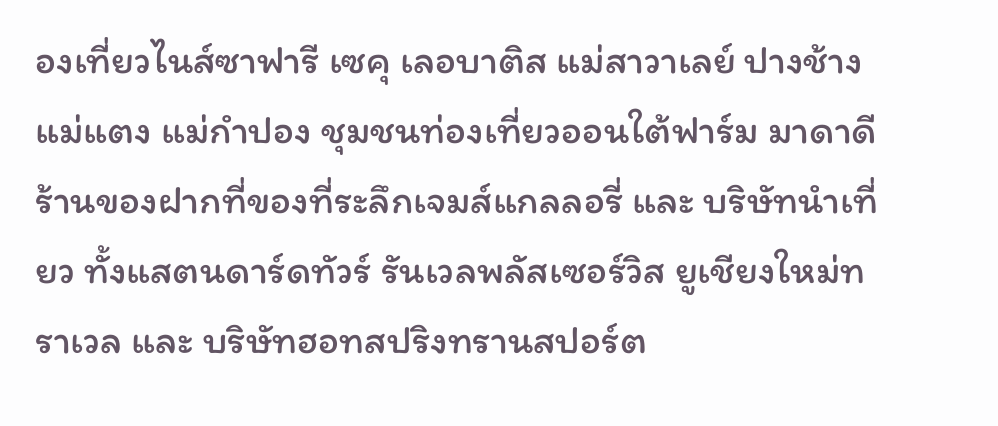องเที่ยวไนส์ซาฟารี เซคุ เลอบาติส แม่สาวาเลย์ ปางช้างแม่แตง แม่กำปอง ชุมชนท่องเที่ยวออนใต้ฟาร์ม มาดาดี ร้านของฝากที่ของที่ระลึกเจมส์แกลลอรี่ และ บริษัทนำเที่ยว ทั้งแสตนดาร์ดทัวร์ รันเวลพลัสเซอร์วิส ยูเชียงใหม่ทราเวล และ บริษัทฮอทสปริงทรานสปอร์ต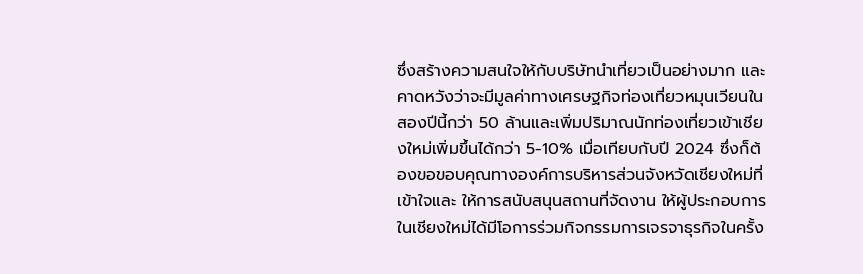ซึ่งสร้างความสนใจให้กับบริษัทนำเที่ยวเป็นอย่างมาก และคาดหวังว่าจะมีมูลค่าทางเศรษฐกิจท่องเที่ยวหมุนเวียนในสองปีนี้กว่า 50 ล้านและเพิ่มปริมาณนักท่องเที่ยวเข้าเชียงใหม่เพิ่มขึ้นได้กว่า 5-10% เมื่อเทียบกับปี 2024 ซึ่งก็ต้องขอขอบคุณทางองค์การบริหารส่วนจังหวัดเชียงใหม่ที่เข้าใจและ ให้การสนับสนุนสถานที่จัดงาน ให้ผู้ประกอบการในเชียงใหม่ได้มีโอการร่วมกิจกรรมการเจรจาธุรกิจในครั้ง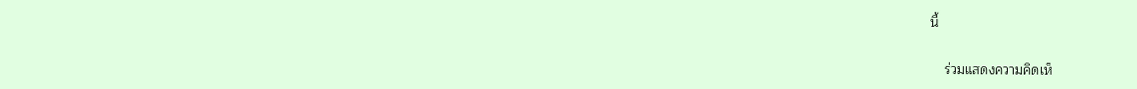นี้

    ร่วมแสดงความคิดเห็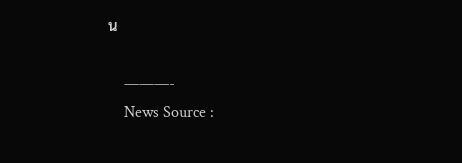น

    ———-
    News Source :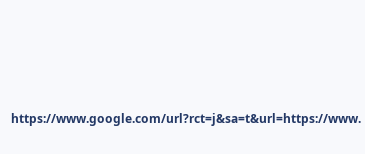https://www.google.com/url?rct=j&sa=t&url=https://www.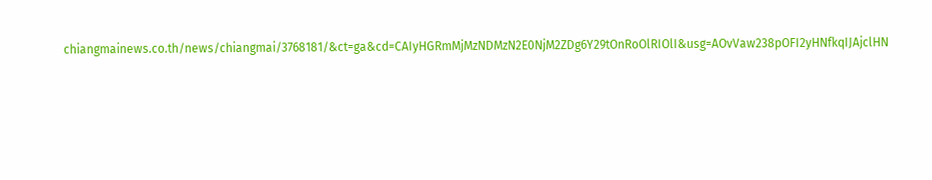chiangmainews.co.th/news/chiangmai/3768181/&ct=ga&cd=CAIyHGRmMjMzNDMzN2E0NjM2ZDg6Y29tOnRoOlRIOlI&usg=AOvVaw238pOFI2yHNfkqIJAjclHN